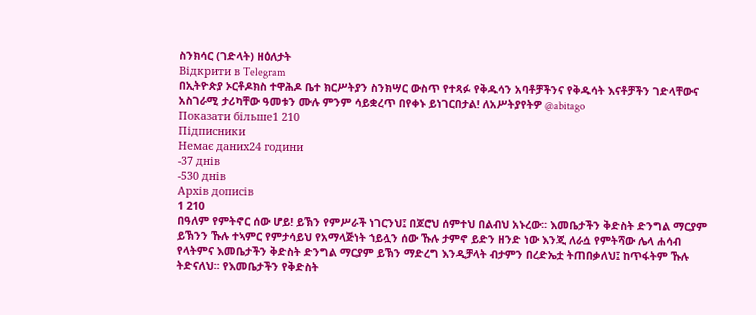ስንክሳር (ገድላት) ዘዕለታት
Відкрити в Telegram
በኢትዮጵያ ኦርቶዶክስ ተዋሕዶ ቤተ ክርሥትያን ስንክሣር ውስጥ የተጻፉ የቅዱሳን አባቶቻችንና የቅዱሳት እናቶቻችን ገድላቸውና አስገራሚ ታሪካቸው ዓመቱን ሙሉ ምንም ሳይቋረጥ በየቀኑ ይነገርበታል! ለአሥትያየትዎ @abitago
Показати більше1 210
Підписники
Немає даних24 години
-37 днів
-530 днів
Архів дописів
1 210
በዓለም የምትኖር ሰው ሆይ! ይኽን የምሥራች ነገርንህ፤ በጆሮህ ሰምተህ በልብህ አኑረው፡፡ እመቤታችን ቅድስት ድንግል ማርያም ይኽንን ኹሉ ተኣምር የምታሳይህ የአማላጅነት ኀይሏን ሰው ኹሉ ታምኖ ይድን ዘንድ ነው እንጂ ለራሷ የምትሻው ሌላ ሐሳብ የላትምና እመቤታችን ቅድስት ድንግል ማርያም ይኽን ማድረግ እንዲቻላት ብታምን በረድኤቷ ትጠበቃለህ፤ ከጥፋትም ኹሉ ትድናለህ፡፡ የእመቤታችን የቅድስት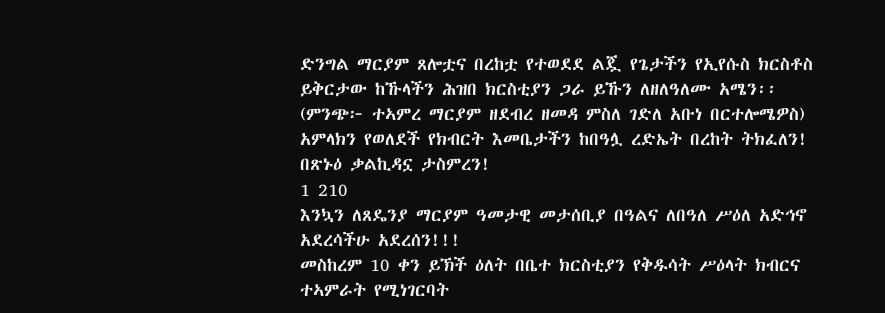ድንግል ማርያም ጸሎቷና በረከቷ የተወደደ ልጇ የጌታችን የኢየሱስ ክርስቶስ ይቅርታው ከኹላችን ሕዝበ ክርስቲያን ጋራ ይኹን ለዘለዓለሙ አሜን፡፡ (ምንጭ፦ ተኣምረ ማርያም ዘደብረ ዘመዳ ምስለ ገድለ አቡነ በርተሎሜዎስ)
አምላክን የወለደች የክብርት እመቤታችን ከበዓሏ ረድኤት በረከት ትክፈለን!
በጽኑዕ ቃልኪዳኗ ታስምረን!
1 210
እንኳን ለጸዴንያ ማርያም ዓመታዊ መታሰቢያ በዓልና ለበዓለ ሥዕለ አድኅኖ አደረሳችሁ አደረሰን!!!
መስከረም 10 ቀን ይኽች ዕለት በቤተ ክርስቲያን የቅዱሳት ሥዕላት ክብርና ተኣምራት የሚነገርባት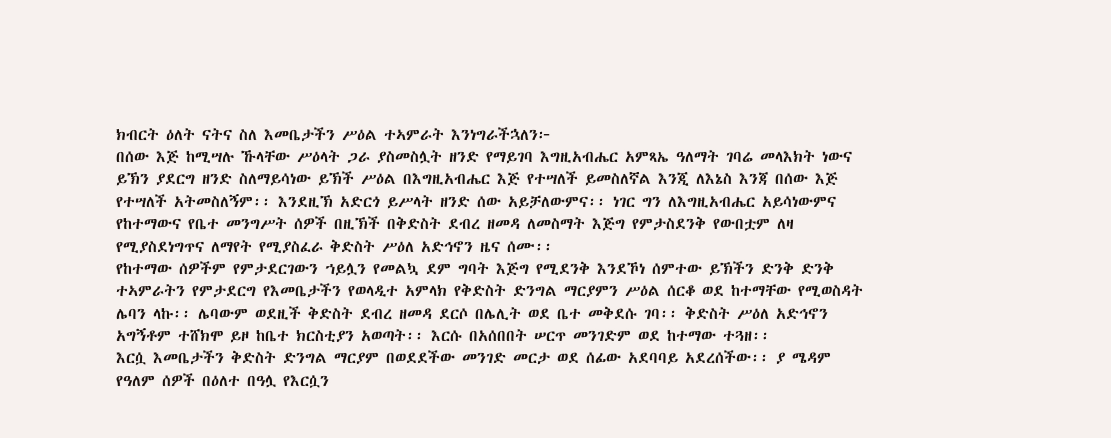ክብርት ዕለት ናትና ስለ እመቤታችን ሥዕል ተኣምራት እንነግራችኋለን፦
በሰው እጅ ከሚሣሉ ኹላቸው ሥዕላት ጋራ ያስመስሏት ዘንድ የማይገባ እግዚአብሔር አምጻኤ ዓለማት ገባሬ መላእክት ነውና ይኽን ያደርግ ዘንድ ስለማይሳነው ይኽች ሥዕል በእግዚአብሔር እጅ የተሣለች ይመስለኛል እንጂ ለእኔስ እንጃ በሰው እጅ የተሣለች አትመስለኝም፡፡ እንደዚኽ አድርጎ ይሥላት ዘንድ ሰው አይቻለውምና፡፡ ነገር ግን ለእግዚአብሔር አይሳነውምና የከተማውና የቤተ መንግሥት ሰዎች በዚኽች በቅድስት ደብረ ዘመዳ ለመስማት እጅግ የምታስደንቅ የውበቷም ለዛ የሚያስደነግጥና ለማየት የሚያስፈራ ቅድስት ሥዕለ አድኅኖን ዜና ሰሙ፡፡
የከተማው ሰዎችም የምታደርገውን ኀይሏን የመልኳ ደም ግባት እጅግ የሚደንቅ እንደኾነ ሰምተው ይኽችን ድንቅ ድንቅ ተኣምራትን የምታደርግ የእመቤታችን የወላዲተ አምላክ የቅድስት ድንግል ማርያምን ሥዕል ሰርቆ ወደ ከተማቸው የሚወስዳት ሌባን ላኩ፡፡ ሌባውም ወደዚች ቅድስት ደብረ ዘመዳ ደርሶ በሌሊት ወደ ቤተ መቅደሱ ገባ፡፡ ቅድስት ሥዕለ አድኅኖን አግኝቶም ተሸክሞ ይዞ ከቤተ ክርስቲያን አወጣት፡፡ እርሱ በአሰበበት ሠርጥ መንገድም ወደ ከተማው ተጓዘ፡፡
እርሷ እመቤታችን ቅድስት ድንግል ማርያም በወደደችው መንገድ መርታ ወደ ሰፊው አደባባይ አደረሰችው፡፡ ያ ሜዳም የዓለም ሰዎች በዕለተ በዓሏ የእርሷን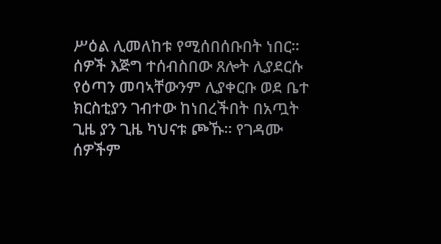ሥዕል ሊመለከቱ የሚሰበሰቡበት ነበር፡፡ ሰዎች እጅግ ተሰብስበው ጸሎት ሊያደርሱ የዕጣን መባኣቸውንም ሊያቀርቡ ወደ ቤተ ክርስቲያን ገብተው ከነበረችበት በአጧት ጊዜ ያን ጊዜ ካህናቱ ጮኹ፡፡ የገዳሙ ሰዎችም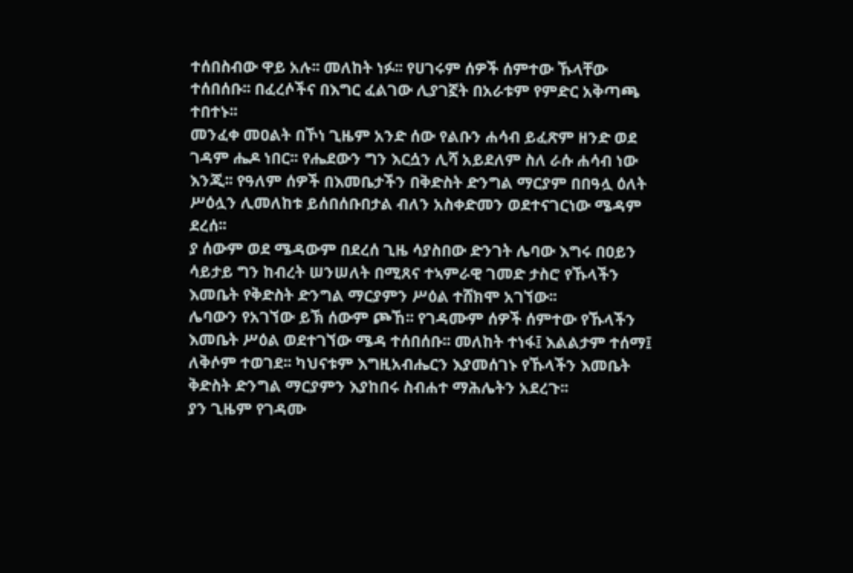ተሰበስብው ዋይ አሉ፡፡ መለከት ነፉ፡፡ የሀገሩም ሰዎች ሰምተው ኹላቸው ተሰበሰቡ፡፡ በፈረሶችና በእግር ፈልገው ሊያገኟት በአራቱም የምድር አቅጣጫ ተበተኑ፡፡
መንፈቀ መዐልት በኾነ ጊዜም አንድ ሰው የልቡን ሐሳብ ይፈጽም ዘንድ ወደ ገዳም ሔዶ ነበር፡፡ የሔደውን ግን እርሷን ሊሻ አይደለም ስለ ራሱ ሐሳብ ነው እንጂ፡፡ የዓለም ሰዎች በእመቤታችን በቅድስት ድንግል ማርያም በበዓሏ ዕለት ሥዕሏን ሊመለከቱ ይሰበሰቡበታል ብለን አስቀድመን ወደተናገርነው ሜዳም ደረሰ፡፡
ያ ሰውም ወደ ሜዳውም በደረሰ ጊዜ ሳያስበው ድንገት ሌባው እግሩ በዐይን ሳይታይ ግን ከብረት ሠንሠለት በሚጸና ተኣምራዊ ገመድ ታስሮ የኹላችን እመቤት የቅድስት ድንግል ማርያምን ሥዕል ተሸክሞ አገኘው፡፡
ሌባውን የአገኘው ይኽ ሰውም ጮኸ፡፡ የገዳሙም ሰዎች ሰምተው የኹላችን እመቤት ሥዕል ወደተገኘው ሜዳ ተሰበሰቡ፡፡ መለከት ተነፋ፤ እልልታም ተሰማ፤ ለቅሶም ተወገደ፡፡ ካህናቱም እግዚአብሔርን እያመሰገኑ የኹላችን እመቤት ቅድስት ድንግል ማርያምን እያከበሩ ስብሐተ ማሕሌትን አደረጉ፡፡
ያን ጊዜም የገዳሙ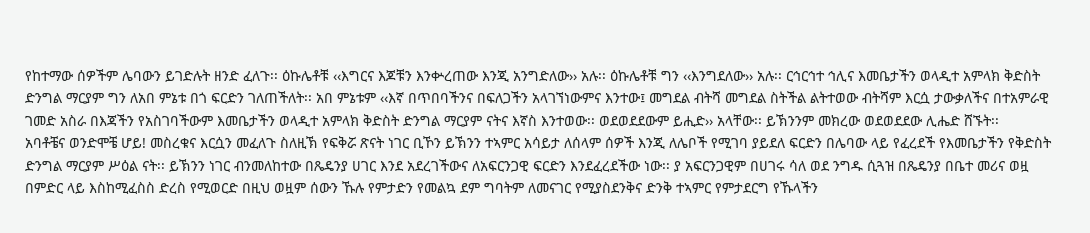የከተማው ሰዎችም ሌባውን ይገድሉት ዘንድ ፈለጉ፡፡ ዕኩሌቶቹ ‹‹እግርና እጆቹን እንቍረጠው እንጂ አንግድለው›› አሉ፡፡ ዕኩሌቶቹ ግን ‹‹እንግደለው›› አሉ፡፡ ርኅርኅተ ኅሊና እመቤታችን ወላዲተ አምላክ ቅድስት ድንግል ማርያም ግን ለአበ ምኔቱ በጎ ፍርድን ገለጠችለት፡፡ አበ ምኔቱም ‹‹እኛ በጥበባችንና በፍለጋችን አላገኘነውምና እንተው፤ መግደል ብትሻ መግደል ስትችል ልትተወው ብትሻም እርሷ ታውቃለችና በተአምራዊ ገመድ አስራ በእጃችን የአስገባችውም እመቤታችን ወላዲተ አምላክ ቅድስት ድንግል ማርያም ናትና እኛስ እንተወው፡፡ ወደወደደውም ይሒድ›› አላቸው፡፡ ይኽንንም መክረው ወደወደደው ሊሔድ ሸኙት፡፡
አባቶቼና ወንድሞቼ ሆይ! መስረቁና እርሷን መፈለጉ ስለዚኽ የፍቅሯ ጽናት ነገር ቢኾን ይኽንን ተኣምር አሳይታ ለሰላም ሰዎች እንጂ ለሌቦች የሚገባ ያይደለ ፍርድን በሌባው ላይ የፈረደች የእመቤታችን የቅድስት ድንግል ማርያም ሥዕል ናት፡፡ ይኽንን ነገር ብንመለከተው በጼዴንያ ሀገር እንደ አደረገችውና ለአፍርንጋዊ ፍርድን እንደፈረደችው ነው፡፡ ያ አፍርንጋዊም በሀገሩ ሳለ ወደ ንግዱ ሲጓዝ በጼዴንያ በቤተ መሪና ወዟ በምድር ላይ እስከሚፈስስ ድረስ የሚወርድ በዚህ ወዟም ሰውን ኹሉ የምታድን የመልኳ ደም ግባትም ለመናገር የሚያስደንቅና ድንቅ ተኣምር የምታደርግ የኹላችን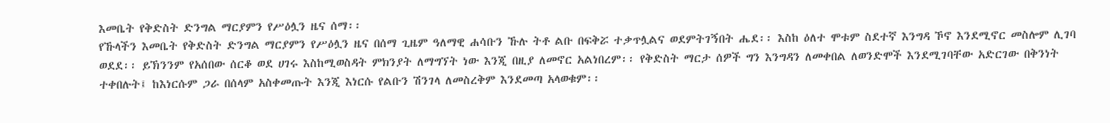እመቤት የቅድስት ድንግል ማርያምን የሥዕሏን ዜና ሰማ፡፡
የኹላችን እመቤት የቅድስት ድንግል ማርያምን የሥዕሏን ዜና በሰማ ጊዜም ዓለማዊ ሐሳቡን ኹሉ ትቶ ልቡ በፍቅሯ ተቃጥሏልና ወደምትገኝበት ሔደ፡፡ እስከ ዕለተ ሞቱም ስደተኛ እንግዳ ኾኖ እንደሚኖር መስሎም ሊገባ ወደደ፡፡ ይኽንንም የአሰበው ሰርቆ ወደ ሀገሩ እስከሚወስዳት ምክንያት ለማግኘት ነው እንጂ በዚያ ለመኖር አልነበረም፡፡ የቅድስት ማርታ ሰዎች ግን እንግዳን ለመቀበል ለወንድሞች እንደሚገባቸው አድርገው በቅንነት ተቀበሉት፤ ከእነርሱም ጋራ በሰላም አስቀመጡት እንጂ እነርሱ የልቡን ሽንገላ ለመስረቅም እንደመጣ አላወቁም፡፡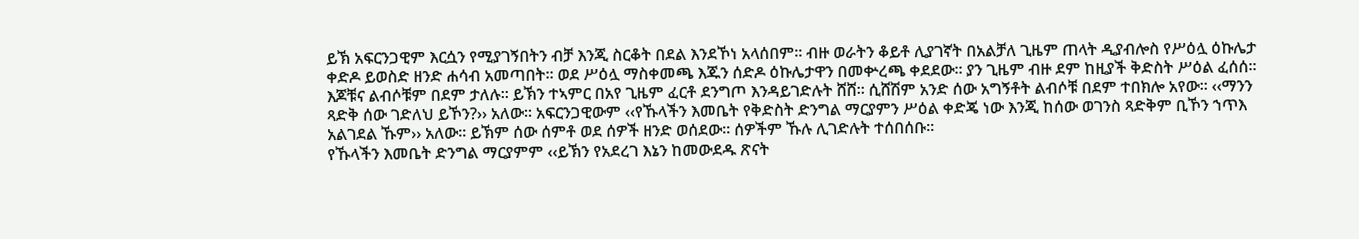ይኽ አፍርንጋዊም እርሷን የሚያገኝበትን ብቻ እንጂ ስርቆት በደል እንደኾነ አላሰበም፡፡ ብዙ ወራትን ቆይቶ ሊያገኛት በአልቻለ ጊዜም ጠላት ዲያብሎስ የሥዕሏ ዕኩሌታ ቀድዶ ይወስድ ዘንድ ሐሳብ አመጣበት፡፡ ወደ ሥዕሏ ማስቀመጫ እጁን ሰድዶ ዕኩሌታዋን በመቍረጫ ቀደደው፡፡ ያን ጊዜም ብዙ ደም ከዚያች ቅድስት ሥዕል ፈሰሰ፡፡ እጆቹና ልብሶቹም በደም ታለሉ፡፡ ይኽን ተኣምር በአየ ጊዜም ፈርቶ ደንግጦ እንዳይገድሉት ሸሸ፡፡ ሲሸሽም አንድ ሰው አግኝቶት ልብሶቹ በደም ተበክሎ አየው፡፡ ‹‹ማንን ጻድቅ ሰው ገድለህ ይኾን?›› አለው፡፡ አፍርንጋዊውም ‹‹የኹላችን እመቤት የቅድስት ድንግል ማርያምን ሥዕል ቀድጄ ነው እንጂ ከሰው ወገንስ ጻድቅም ቢኾን ኀጥእ አልገደል ኹም›› አለው፡፡ ይኽም ሰው ሰምቶ ወደ ሰዎች ዘንድ ወሰደው፡፡ ሰዎችም ኹሉ ሊገድሉት ተሰበሰቡ፡፡
የኹላችን እመቤት ድንግል ማርያምም ‹‹ይኽን የአደረገ እኔን ከመውደዱ ጽናት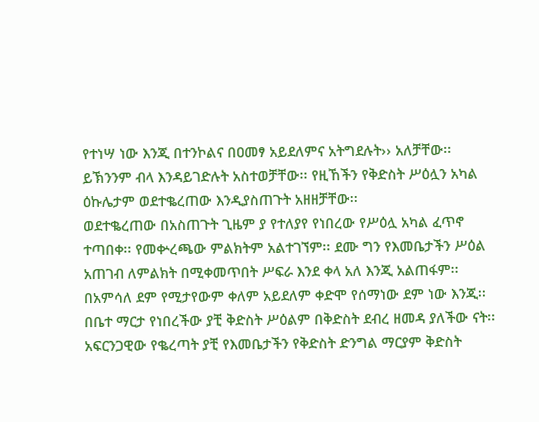የተነሣ ነው እንጂ በተንኮልና በዐመፃ አይደለምና አትግደሉት›› አለቻቸው፡፡ ይኽንንም ብላ እንዳይገድሉት አስተወቻቸው፡፡ የዚኸችን የቅድስት ሥዕሏን አካል ዕኩሌታም ወደተቈረጠው እንዲያስጠጉት አዘዘቻቸው፡፡
ወደተቈረጠው በአስጠጉት ጊዜም ያ የተለያየ የነበረው የሥዕሏ አካል ፈጥኖ ተጣበቀ፡፡ የመቍረጫው ምልክትም አልተገኘም፡፡ ደሙ ግን የእመቤታችን ሥዕል አጠገብ ለምልክት በሚቀመጥበት ሥፍራ እንደ ቀላ አለ እንጂ አልጠፋም፡፡ በአምሳለ ደም የሚታየውም ቀለም አይደለም ቀድሞ የሰማነው ደም ነው እንጂ፡፡ በቤተ ማርታ የነበረችው ያቺ ቅድስት ሥዕልም በቅድስት ደብረ ዘመዳ ያለችው ናት፡፡ አፍርንጋዊው የቈረጣት ያቺ የእመቤታችን የቅድስት ድንግል ማርያም ቅድስት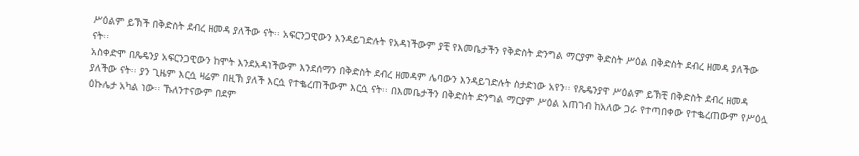ሥዕልም ይኽች በቅድስት ደብረ ዘመዳ ያለችው ናት፡፡ አፍርንጋዊውን እንዳይገድሉት የአዳነችውም ያቺ የእመቤታችን የቅድስት ድንግል ማርያም ቅድስት ሥዕል በቅድስት ደብረ ዘመዳ ያለችው ናት፡፡
አስቀድሞ በጼዴንያ አፍርንጋዊውን ከሞት እንደአዳነችውም እንደሰማን በቅድስት ደብረ ዘመዳም ሌባውን እንዳይገድሉት ስታድነው አየን፡፡ የጼዴንያዋ ሥዕልም ይኽቺ በቅድስት ደብረ ዘመዳ ያለችው ናት፡፡ ያን ጊዜም እርሷ ዛሬም በዚኽ ያለች እርሷ የተቈረጠችውም እርሷ ናት፡፡ በእመቤታችን በቅድስት ድንግል ማርያም ሥዕል አጠገብ ከአለው ጋራ የተጣበቀው የተቈረጠውም የሥዕሏ ዕኩሌታ አካል ነው፡፡ ኹለንተናውም በደም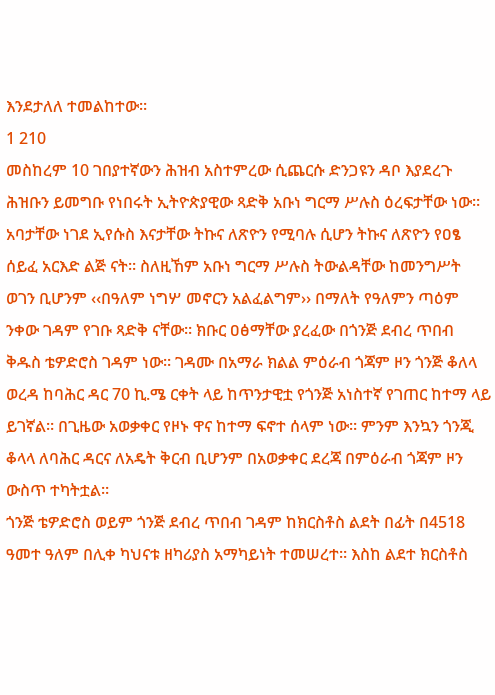እንደታለለ ተመልከተው፡፡
1 210
መስከረም 10 ገበያተኛውን ሕዝብ አስተምረው ሲጨርሱ ድንጋዩን ዳቦ እያደረጉ ሕዝቡን ይመግቡ የነበሩት ኢትዮጵያዊው ጻድቅ አቡነ ግርማ ሥሉስ ዕረፍታቸው ነው።
አባታቸው ነገደ ኢየሱስ እናታቸው ትኩና ለጽዮን የሚባሉ ሲሆን ትኩና ለጽዮን የዐፄ ሰይፈ አርእድ ልጅ ናት። ስለዚኸም አቡነ ግርማ ሥሉስ ትውልዳቸው ከመንግሥት ወገን ቢሆንም ‹‹በዓለም ነግሦ መኖርን አልፈልግም›› በማለት የዓለምን ጣዕም ንቀው ገዳም የገቡ ጻድቅ ናቸው። ክቡር ዐፅማቸው ያረፈው በጎንጅ ደብረ ጥበብ ቅዱስ ቴዎድሮስ ገዳም ነው። ገዳሙ በአማራ ክልል ምዕራብ ጎጃም ዞን ጎንጅ ቆለላ ወረዳ ከባሕር ዳር 70 ኪ.ሜ ርቀት ላይ ከጥንታዊቷ የጎንጅ አነስተኛ የገጠር ከተማ ላይ ይገኛል። በጊዜው አወቃቀር የዞኑ ዋና ከተማ ፍኖተ ሰላም ነው። ምንም እንኳን ጎንጂ ቆላላ ለባሕር ዳርና ለአዴት ቅርብ ቢሆንም በአወቃቀር ደረጃ በምዕራብ ጎጃም ዞን ውስጥ ተካትቷል።
ጎንጅ ቴዎድሮስ ወይም ጎንጅ ደብረ ጥበብ ገዳም ከክርስቶስ ልደት በፊት በ4518 ዓመተ ዓለም በሊቀ ካህናቱ ዘካሪያስ አማካይነት ተመሠረተ። እስከ ልደተ ክርስቶስ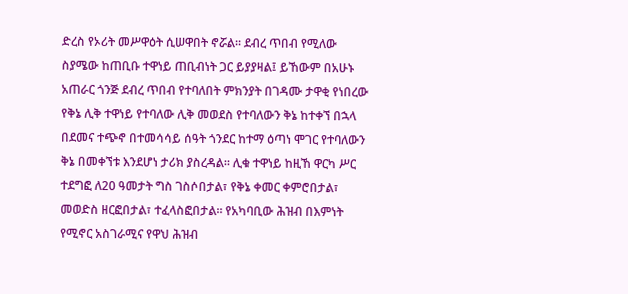ድረስ የኦሪት መሥዋዕት ሲሠዋበት ኖሯል። ደብረ ጥበብ የሚለው ስያሜው ከጠቢቡ ተዋነይ ጠቢብነት ጋር ይያያዛል፤ ይኸውም በአሁኑ አጠራር ጎንጅ ደብረ ጥበብ የተባለበት ምክንያት በገዳሙ ታዋቂ የነበረው የቅኔ ሊቅ ተዋነይ የተባለው ሊቅ መወደስ የተባለውን ቅኔ ከተቀኘ በኋላ በደመና ተጭኖ በተመሳሳይ ሰዓት ጎንደር ከተማ ዕጣነ ሞገር የተባለውን ቅኔ በመቀኘቱ እንደሆነ ታሪክ ያስረዳል። ሊቁ ተዋነይ ከዚኸ ዋርካ ሥር ተደግፎ ለ20 ዓመታት ግስ ገስሶበታል፣ የቅኔ ቀመር ቀምሮበታል፣ መወድስ ዘርፎበታል፣ ተፈላስፎበታል። የአካባቢው ሕዝብ በእምነት የሚኖር አስገራሚና የዋህ ሕዝብ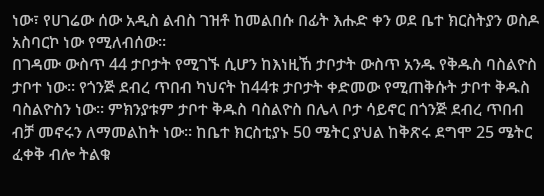ነው፣ የሀገሬው ሰው አዲስ ልብስ ገዝቶ ከመልበሱ በፊት እሑድ ቀን ወደ ቤተ ክርስትያን ወስዶ አስባርኮ ነው የሚለብሰው።
በገዳሙ ውስጥ 44 ታቦታት የሚገኙ ሲሆን ከእነዚኸ ታቦታት ውስጥ አንዱ የቅዱስ ባስልዮስ ታቦተ ነው። የጎንጅ ደብረ ጥበብ ካህናት ከ44ቱ ታቦታት ቀድመው የሚጠቅሱት ታቦተ ቅዱስ ባስልዮስን ነው። ምክንያቱም ታቦተ ቅዱስ ባስልዮስ በሌላ ቦታ ሳይኖር በጎንጅ ደብረ ጥበብ ብቻ መኖሩን ለማመልከት ነው። ከቤተ ክርስቲያኑ 50 ሜትር ያህል ከቅጽሩ ደግሞ 25 ሜትር ፈቀቅ ብሎ ትልቁ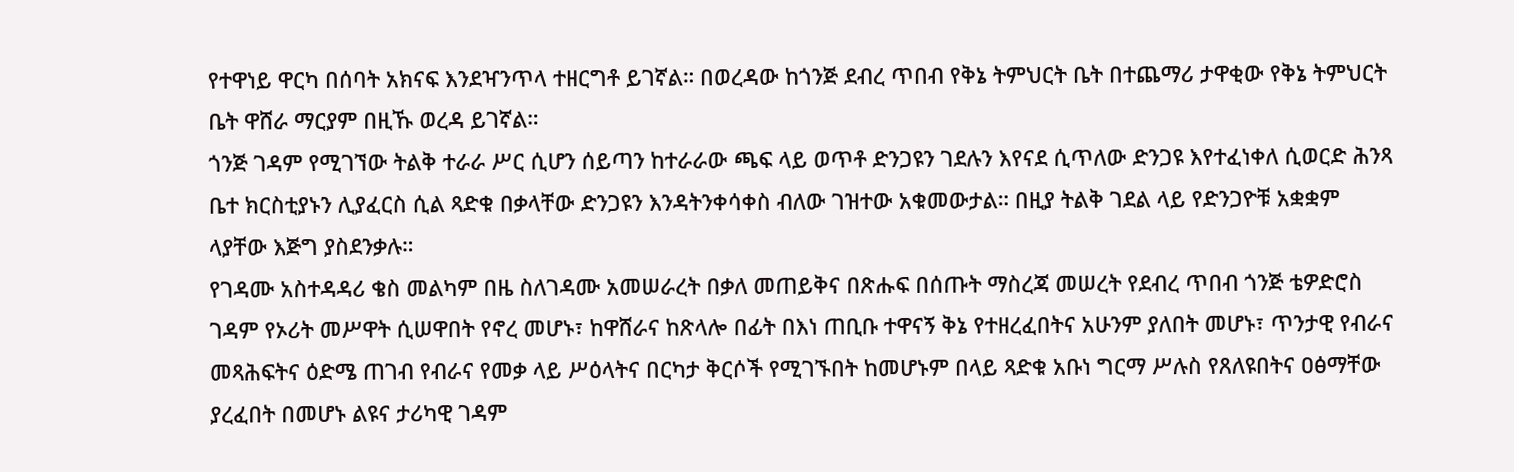የተዋነይ ዋርካ በሰባት አክናፍ እንደዣንጥላ ተዘርግቶ ይገኛል። በወረዳው ከጎንጅ ደብረ ጥበብ የቅኔ ትምህርት ቤት በተጨማሪ ታዋቂው የቅኔ ትምህርት ቤት ዋሸራ ማርያም በዚኹ ወረዳ ይገኛል።
ጎንጅ ገዳም የሚገኘው ትልቅ ተራራ ሥር ሲሆን ሰይጣን ከተራራው ጫፍ ላይ ወጥቶ ድንጋዩን ገደሉን እየናደ ሲጥለው ድንጋዩ እየተፈነቀለ ሲወርድ ሕንጻ ቤተ ክርስቲያኑን ሊያፈርስ ሲል ጻድቁ በቃላቸው ድንጋዩን እንዳትንቀሳቀስ ብለው ገዝተው አቁመውታል። በዚያ ትልቅ ገደል ላይ የድንጋዮቹ አቋቋም ላያቸው እጅግ ያስደንቃሉ።
የገዳሙ አስተዳዳሪ ቄስ መልካም በዜ ስለገዳሙ አመሠራረት በቃለ መጠይቅና በጽሑፍ በሰጡት ማስረጃ መሠረት የደብረ ጥበብ ጎንጅ ቴዎድሮስ ገዳም የኦሪት መሥዋት ሲሠዋበት የኖረ መሆኑ፣ ከዋሸራና ከጽላሎ በፊት በእነ ጠቢቡ ተዋናኝ ቅኔ የተዘረፈበትና አሁንም ያለበት መሆኑ፣ ጥንታዊ የብራና መጻሕፍትና ዕድሜ ጠገብ የብራና የመቃ ላይ ሥዕላትና በርካታ ቅርሶች የሚገኙበት ከመሆኑም በላይ ጻድቁ አቡነ ግርማ ሥሉስ የጸለዩበትና ዐፅማቸው ያረፈበት በመሆኑ ልዩና ታሪካዊ ገዳም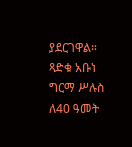ያደርገዋል።
ጻድቁ አቡነ ግርማ ሥሉስ ለ40 ዓመት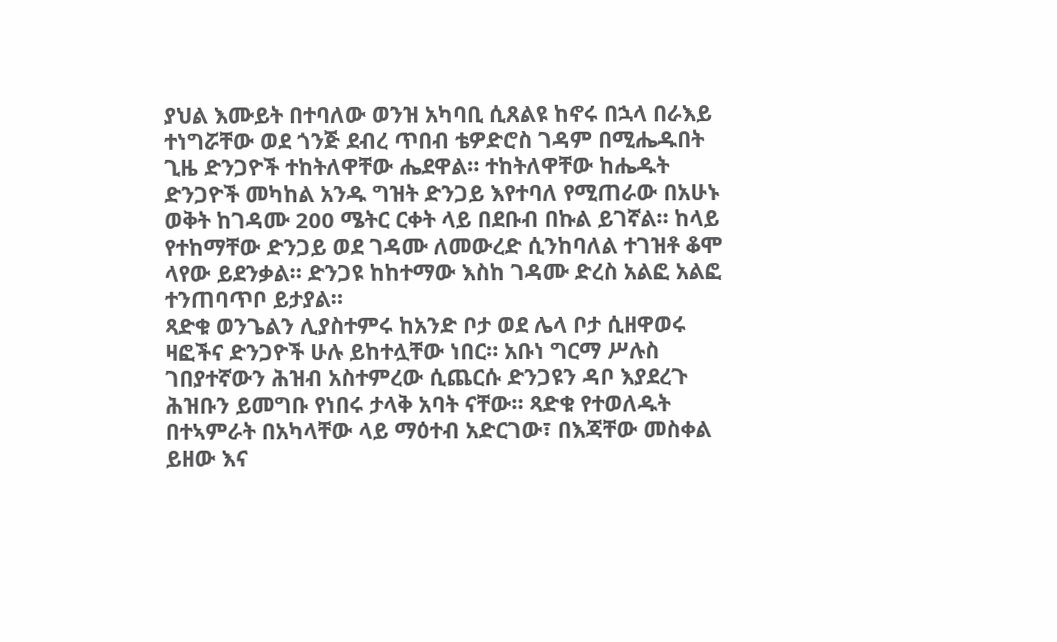ያህል እሙይት በተባለው ወንዝ አካባቢ ሲጸልዩ ከኖሩ በኋላ በራእይ ተነግሯቸው ወደ ጎንጅ ደብረ ጥበብ ቴዎድሮስ ገዳም በሚሔዱበት ጊዜ ድንጋዮች ተከትለዋቸው ሔደዋል። ተከትለዋቸው ከሔዱት ድንጋዮች መካከል አንዱ ግዝት ድንጋይ እየተባለ የሚጠራው በአሁኑ ወቅት ከገዳሙ 200 ሜትር ርቀት ላይ በደቡብ በኩል ይገኛል። ከላይ የተከማቸው ድንጋይ ወደ ገዳሙ ለመውረድ ሲንከባለል ተገዝቶ ቆሞ ላየው ይደንቃል። ድንጋዩ ከከተማው እስከ ገዳሙ ድረስ አልፎ አልፎ ተንጠባጥቦ ይታያል።
ጻድቁ ወንጌልን ሊያስተምሩ ከአንድ ቦታ ወደ ሌላ ቦታ ሲዘዋወሩ ዛፎችና ድንጋዮች ሁሉ ይከተሏቸው ነበር። አቡነ ግርማ ሥሉስ ገበያተኛውን ሕዝብ አስተምረው ሲጨርሱ ድንጋዩን ዳቦ እያደረጉ ሕዝቡን ይመግቡ የነበሩ ታላቅ አባት ናቸው። ጻድቁ የተወለዱት በተኣምራት በአካላቸው ላይ ማዕተብ አድርገው፣ በእጃቸው መስቀል ይዘው እና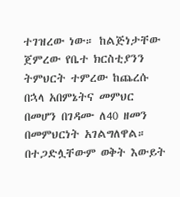ተገዝረው ነው። ከልጅነታቸው ጀምረው የቤተ ክርስቲያንን ትምህርት ተምረው ከጨረሱ በኋላ አበምኔትና መምህር በመሆን በገዳሙ ለ40 ዘመን በመምህርነት አገልግለዋል። በተጋድሏቸውም ወቅት እውይት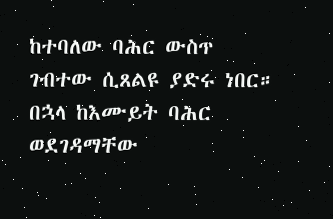ከተባለው ባሕር ውስጥ ገብተው ሲጸልዩ ያድሩ ነበር። በኋላ ከእሙይት ባሕር ወደገዳማቸው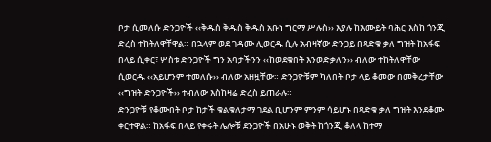ቦታ ሲመለሱ ድንጋዮች ‹‹ቅዱስ ቅዱስ ቅዱስ አቡነ ግርማ ሥሉስ›› እያሉ ከእሙይት ባሕር እስከ ጎንጂ ድረስ ተከትለዋቸዋል። በኋላም ወደ ገዳሙ ሊወርዱ ሲሉ አብዛኛው ድንጋይ በጻድቁ ቃለ ግዝት ከአፋፍ በላይ ሲቀር፣ ሦስቱ ድንጋዮች ግን አባታችንን ‹‹ከወደቁበት እንወድቃለን›› ብለው ተከትለዋቸው ሲወርዱ ‹‹አይሆንም ተመለሱ›› ብለው አዘዟቸው። ድንጋዮቹም ካለበት ቦታ ላይ ቆመው በመቅረታቸው ‹‹ግዝት ድንጋዮች›› ተብለው እስከዛሬ ድረስ ይጠራሉ።
ድንጋዮቹ የቆሙበት ቦታ ከታች ቁልቁለታማ ገደል ቢሆንም ምንም ሳይሆኑ በጻድቁ ቃለ ግዝት እንደቆሙ ቀርተዋል። ከአፋፍ በላይ የቀሩት ሌሎቹ ደንጋዮች በአሁኑ ወቅት ከጎንጂ ቆለላ ከተማ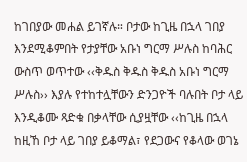ከገበያው መሐል ይገኛሉ። ቦታው ከጊዜ በኋላ ገበያ እንደሚቆምበት የታያቸው አቡነ ግርማ ሥሉስ ከባሕር ውስጥ ወጥተው ‹‹ቅዱስ ቅዱስ ቅዱስ አቡነ ግርማ ሥሉስ›› እያሉ የተከተሏቸውን ድንጋዮች ባሉበት ቦታ ላይ እንዲቆሙ ጻድቁ በቃላቸው ሲያዟቸው ‹‹ከጊዜ በኋላ ከዚኸ ቦታ ላይ ገበያ ይቆማል፣ የደጋውና የቆላው ወገኔ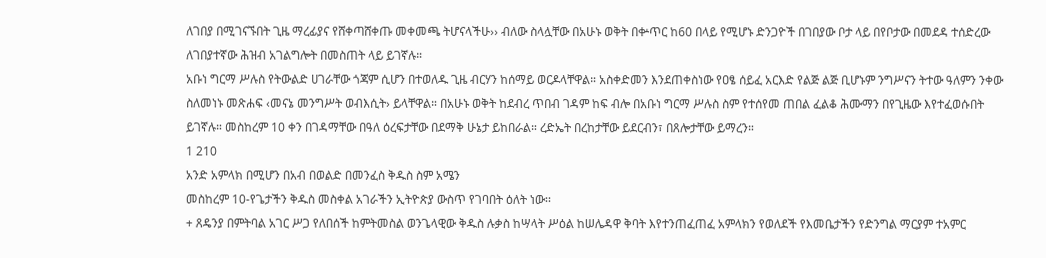ለገበያ በሚገናኙበት ጊዜ ማረፊያና የሸቀጣሸቀጡ መቀመጫ ትሆናላችሁ›› ብለው ስላሏቸው በአሁኑ ወቅት በቍጥር ከ60 በላይ የሚሆኑ ድንጋዮች በገበያው ቦታ ላይ በየቦታው በመደዳ ተሰድረው ለገበያተኛው ሕዝብ አገልግሎት በመስጠት ላይ ይገኛሉ።
አቡነ ግርማ ሥሉስ የትውልድ ሀገራቸው ጎጃም ሲሆን በተወለዱ ጊዜ ብርሃን ከሰማይ ወርዶላቸዋል። አስቀድመን እንደጠቀስነው የዐፄ ሰይፈ አርእድ የልጅ ልጅ ቢሆኑም ንግሥናን ትተው ዓለምን ንቀው ስለመነኑ መጽሐፍ ‹መናኔ መንግሥት ወብእሲት› ይላቸዋል። በአሁኑ ወቅት ከደብረ ጥበብ ገዳም ከፍ ብሎ በአቡነ ግርማ ሥሉስ ስም የተሰየመ ጠበል ፈልቆ ሕሙማን በየጊዜው እየተፈወሱበት ይገኛሉ። መስከረም 10 ቀን በገዳማቸው በዓለ ዕረፍታቸው በደማቅ ሁኔታ ይከበራል። ረድኤት በረከታቸው ይደርብን፣ በጸሎታቸው ይማረን።
1 210
አንድ አምላክ በሚሆን በአብ በወልድ በመንፈስ ቅዱስ ስም አሜን
መስከረም 10-የጌታችን ቅዱስ መስቀል አገራችን ኢትዮጵያ ውስጥ የገባበት ዕለት ነው፡፡
+ ጸዴንያ በምትባል አገር ሥጋ የለበሰች ከምትመስል ወንጌላዊው ቅዱስ ሉቃስ ከሣላት ሥዕል ከሠሌዳዋ ቅባት እየተንጠፈጠፈ አምላክን የወለደች የእመቤታችን የድንግል ማርያም ተአምር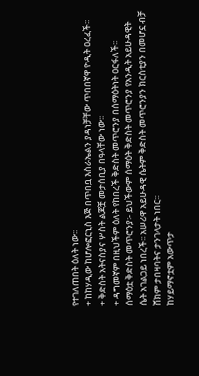የተገለጠበት ዕለት ነው፡፡
+ ከከሃዲው ከሆሎፎርኒስ እጅ በጥበቧ እስራኤልን ያዳነቻቸው ጥበበኛዋ ዮዲት ዐረፈች፡፡
+ ቅድስት አትናስያና ሦስት ልጆቿ መታሰቢያ በዓላቸው ነው፡፡
+ ዳግመኛም በዚህችም ዕለት የከበረች ቅድስት መጥሮንያ በሰማዕትነት ዐርፋለች፡፡
ሰማዕቷ ቅድስት መጥሮንያ፡- ይህችውም ሰማዕት ቅድስት መጥሮንያ የአንዲት አይሁዳዊት ሴት አገልጋይ ነበረች፡፡ አሠሪዋ አይሁዳዊ ሴትም ቅድስት መጥሮንያን ክርስቲያን በመሆኗ ብቻ ሸክም ታበዛባትና ታንገላታት ነበር፡፡
ከሃይማኖቷም አውጥታ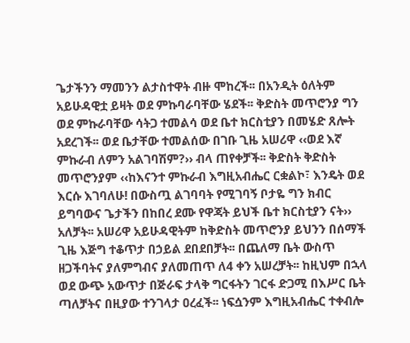ጌታችንን ማመንን ልታስተዋት ብዙ ሞከረች፡፡ በአንዲት ዕለትም አይሁዳዊቷ ይዛት ወደ ምኩባራባቸው ሄደች፡፡ ቅድስት መጥሮንያ ግን ወደ ምኩራባቸው ሳትጋ ተመልሳ ወደ ቤተ ክርስቲያን በመሄድ ጸሎት አደረገች፡፡ ወደ ቤታቸው ተመልሰው በገቡ ጊዜ አሠሪዋ ‹‹ወደ እኛ ምኩራብ ለምን አልገባሽም?›› ብላ ጠየቀቻች፡፡ ቅድስት ቅድስት መጥሮንያም ‹‹ከእናንተ ምኩራብ እግዚአብሔር ርቋልኮ፣ እንዴት ወደ እርሱ እገባለሁ! በውስጧ ልገባባት የሚገባኝ ቦታዬ ግን ክብር ይግባውና ጌታችን በከበረ ደሙ የዋጃት ይህች ቤተ ክርስቲያን ናት›› አለቻት፡፡ አሠሪዋ አይሁዳዊትም ከቅድስት መጥሮንያ ይህንን በሰማች ጊዜ እጅግ ተቆጥታ በኃይል ደበደበቻት፡፡ በጨለማ ቤት ውስጥ ዘጋችባትና ያለምግብና ያለመጠጥ ለ4 ቀን አሠረቻት፡፡ ከዚህም በኋላ ወደ ውጭ አውጥታ በጅራፍ ታላቅ ግርፋትን ገርፋ ድጋሚ በእሥር ቤት ጣለቻትና በዚያው ተንገላታ ዐረፈች፡፡ ነፍሷንም እግዚአብሔር ተቀብሎ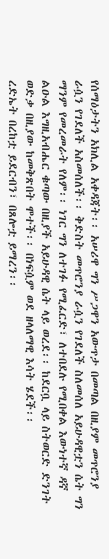የሰማዕታትን አክሊል አቀዳጃት፡፡ አሠሪዋ ግን ሥጋዋን አውጥታ በመጣል በዚያም መጥሮንያ ራሷን የገደለች አስመሰለች፡፡ ቅድስት መጥሮንያ ራሷን የገደለች ስለመሰለ አይሁዳዊቷን ሴት ግን ማንም የመረመራት የለም፡፡ ነገር ግን ለተገፉ የሚፈርድ፣ ለተበደሉ የሚበቀል እውነተኛ ዳኛ ልዑል እግዚአብሔር ቁጣው በዚያች አይሁዳዊ ሴት ላይ ወረደ፡፡ ከደርቧ ላይ ስትወርድ ድንገት ወድቃ በዚያው ከመቅጽበት ሞተች፡፡ በነፍሷም ወደ ዘላለማዊ እሳት ሄደች፡፡
ረድኤት በረከቷ ይደርብን፣ በጸሎቷ ይማረን፡፡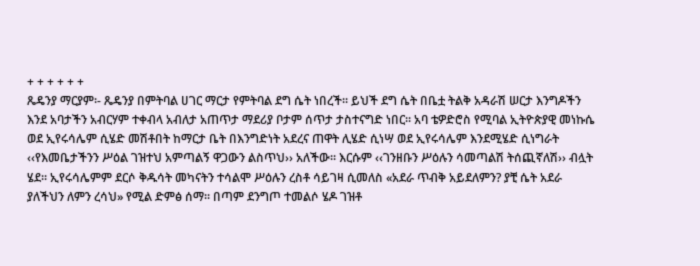+ + + + + +
ጼዴንያ ማርያም፡- ጼዴንያ በምትባል ሀገር ማርታ የምትባል ደግ ሴት ነበረች፡፡ ይህች ደግ ሴት በቤቷ ትልቅ አዳራሽ ሠርታ እንግዶችን እንደ አባታችን አብርሃም ተቀብላ አብለታ አጠጥታ ማደሪያ ቦታም ሰጥታ ታስተናግድ ነበር፡፡ አባ ቴዎድሮስ የሚባል ኢትዮጵያዊ መነኩሴ ወደ ኢየሩሳሌም ሲሄድ መሽቶበት ከማርታ ቤት በእንግድነት አደረና ጠዋት ሊሄድ ሲነሣ ወደ ኢየሩሳሌም እንደሚሄድ ሲነግራት ‹‹የእመቤታችንን ሥዕል ገዝተህ አምጣልኝ ዋጋውን ልስጥህ›› አለችው፡፡ እርሱም ‹‹ገንዘቡን ሥዕሉን ሳመጣልሽ ትሰጪኛለሽ›› ብሏት ሄደ፡፡ ኢየሩሳሌምም ደርሶ ቅዱሳት መካናትን ተሳልሞ ሥዕሉን ረስቶ ሳይገዛ ሲመለስ «አደራ ጥብቅ አይደለምን? ያቺ ሴት አደራ ያለችህን ለምን ረሳህ» የሚል ድምፅ ሰማ፡፡ በጣም ደንግጦ ተመልሶ ሄዶ ገዝቶ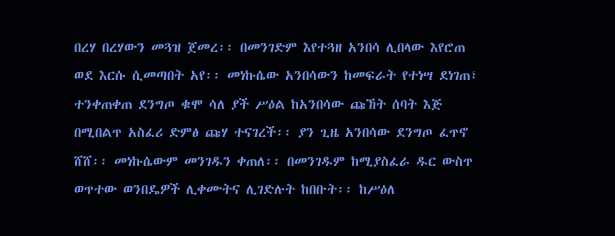በረሃ በረሃውን መጓዝ ጀመረ፡፡ በመንገድም እየተጓዘ አንበሳ ሊበላው እየሮጠ ወደ እርሱ ሲመጣበት አየ፡፡ መነኩሴው አንበሳውን ከመፍራት የተነሣ ደነገጠ፣ ተንቀጠቀጠ ደንግጦ ቁሞ ሳለ ያች ሥዕል ከአንበሳው ጩኸት ሰባት እጅ በሚበልጥ አስፈሪ ድምፅ ጩሃ ተናገረች፡፡ ያን ጊዜ አንበሳው ደንግጦ ፈጥኖ ሸሸ፡፡ መነኩሴውም መንገዱን ቀጠለ፡፡ በመንገዱም ከሚያስፈራ ዱር ውስጥ ወጥተው ወንበዴዎች ሊቀሙትና ሊገድሉት ከበቡት፡፡ ከሥዕለ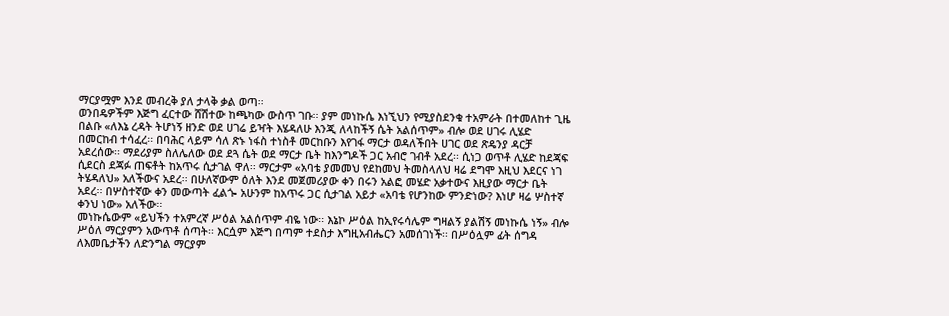ማርያሟም እንደ መብረቅ ያለ ታላቅ ቃል ወጣ፡፡
ወንበዴዎችም እጅግ ፈርተው ሸሽተው ከጫካው ውስጥ ገቡ፡፡ ያም መነኩሴ እነኚህን የሚያስደንቁ ተአምራት በተመለከተ ጊዜ በልቡ «ለእኔ ረዳት ትሆነኝ ዘንድ ወደ ሀገሬ ይዣት እሄዳለሁ እንጂ ለላከችኝ ሴት አልሰጥም» ብሎ ወደ ሀገሩ ሊሄድ በመርከብ ተሳፈረ፡፡ በባሕር ላይም ሳለ ጽኑ ነፋስ ተነስቶ መርከቡን እየገፋ ማርታ ወዳለችበት ሀገር ወደ ጽዴንያ ዳርቻ አደረሰው፡፡ ማደሪያም ስለሌለው ወደ ደጓ ሴት ወደ ማርታ ቤት ከእንግዶች ጋር አብሮ ገብቶ አደረ፡፡ ሲነጋ ወጥቶ ሊሄድ ከደጃፍ ሲደርስ ደጃፉ ጠፍቶት ከአጥሩ ሲታገል ዋለ፡፡ ማርታም «አባቴ ያመመህ የደከመህ ትመስላለህ ዛሬ ደግሞ እዚህ እደርና ነገ ትሄዳለህ» አለችውና አደረ፡፡ በሁለኛውም ዕለት እንደ መጀመሪያው ቀን በሩን አልፎ መሄድ አቃተውና እዚያው ማርታ ቤት አደረ፡፡ በሦስተኛው ቀን መውጣት ፈልጐ አሁንም ከአጥሩ ጋር ሲታገል አይታ «አባቴ የሆንከው ምንድነው? እነሆ ዛሬ ሦስተኛ ቀንህ ነው» አለችው፡፡
መነኩሴውም «ይህችን ተአምረኛ ሥዕል አልሰጥም ብዬ ነው፡፡ እኔኮ ሥዕል ከኢየሩሳሌም ግዛልኝ ያልሽኝ መነኩሴ ነኝ» ብሎ ሥዕለ ማርያምን አውጥቶ ሰጣት፡፡ እርሷም እጅግ በጣም ተደስታ እግዚአብሔርን አመሰገነች፡፡ በሥዕሏም ፊት ሰግዳ ለእመቤታችን ለድንግል ማርያም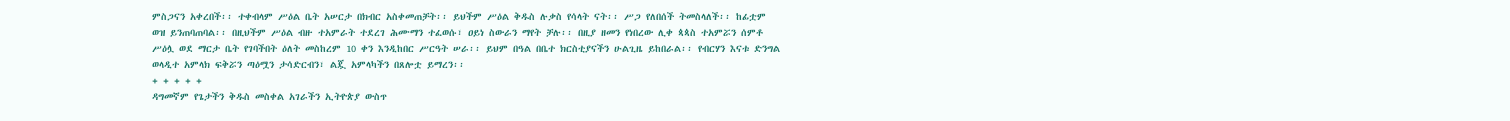ምስጋናን አቀረበች፡፡ ተቀብላም ሥዕል ቤት አሠርታ በክብር አስቀመጠቻት፡፡ ይህችም ሥዕል ቅዱስ ሉቃስ የሳላት ናት፡፡ ሥጋ የለበሰች ትመስላለች፡፡ ከፊቷም ወዝ ይንጠባጠባል፡፡ በዚህችም ሥዕል ብዙ ተአምራት ተደረገ ሕሙማን ተፈወሱ፣ ዐይነ ስውራን ማየት ቻሉ፡፡ በዚያ ዘመን የነበረው ሊቀ ጳጳስ ተአምሯን ሰምቶ ሥዕሏ ወደ ማርታ ቤት የገባችበት ዕለት መስከረም 10 ቀን እንዲከበር ሥርዓት ሠራ፡፡ ይህም በዓል በቤተ ክርስቲያናችን ሁልጊዜ ይከበራል፡፡ የብርሃን እናቱ ድንግል ወላዲተ አምላክ ፍቅሯን ጣዕሟን ታሳድርብን፣ ልጇ አምላካችን በጸሎቷ ይማረን፡፡
+ + + + +
ዳግመኛም የጌታችን ቅዱስ መስቀል አገራችን ኢትዮጵያ ውስጥ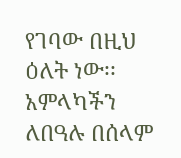የገባው በዚህ ዕለት ነው፡፡ አምላካችን ለበዓሉ በሰላም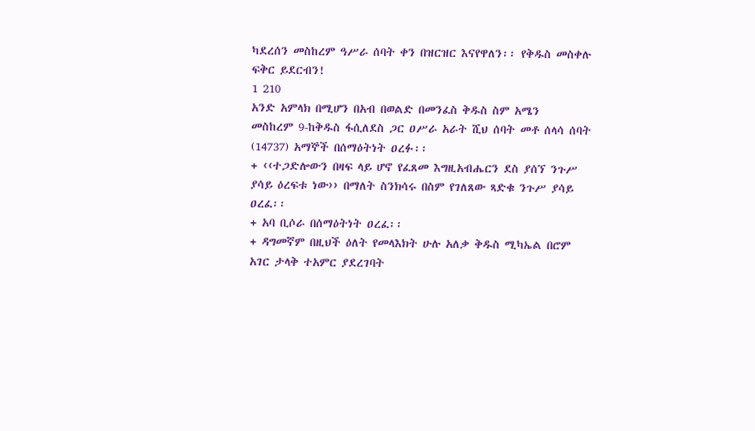ካደረሰን መስከረም ዓሥራ ሰባት ቀን በዝርዝር እናየዋለን፡፡ የቅዱስ መስቀሉ ፍቅር ይደርብን!
1 210
አንድ አምላክ በሚሆን በአብ በወልድ በመንፈስ ቅዱስ ስም አሜን
መስከረም 9-ከቅዱስ ፋሲለደስ ጋር ዐሥራ አራት ሺህ ሰባት መቶ ሰላሳ ሰባት (14737) አማኞች በሰማዕትነት ዐረፉ፡፡
+ ‹‹ተጋድሎውን በዛፍ ላይ ሆኖ የፈጸመ እግዚአብሔርን ደስ ያሰኘ ንጉሥ ያሳይ ዕረፍቱ ነው›› በማለት ስንክሳሩ በስም የገለጸው ጻድቁ ንጉሥ ያሳይ ዐረፈ፡፡
+ አባ ቢሶራ በሰማዕትነት ዐረፈ፡፡
+ ዳግመኛም በዚህች ዕለት የመላእክት ሁሉ አለቃ ቅዱስ ሚካኤል በሮም አገር ታላቅ ተአምር ያደረገባት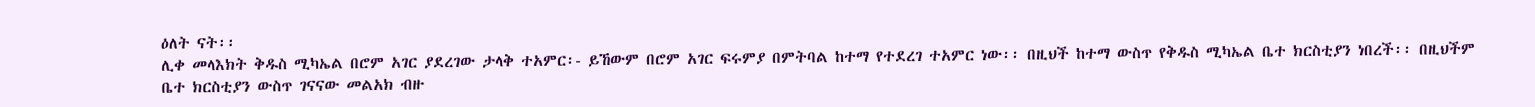ዕለት ናት፡፡
ሊቀ መላእክት ቅዱስ ሚካኤል በሮም አገር ያደረገው ታላቅ ተአምር፡- ይኸውም በሮም አገር ፍሩምያ በምትባል ከተማ የተደረገ ተአምር ነው፡፡ በዚህች ከተማ ውስጥ የቅዱስ ሚካኤል ቤተ ክርስቲያን ነበረች፡፡ በዚህችም ቤተ ክርስቲያን ውስጥ ገናናው መልአክ ብዙ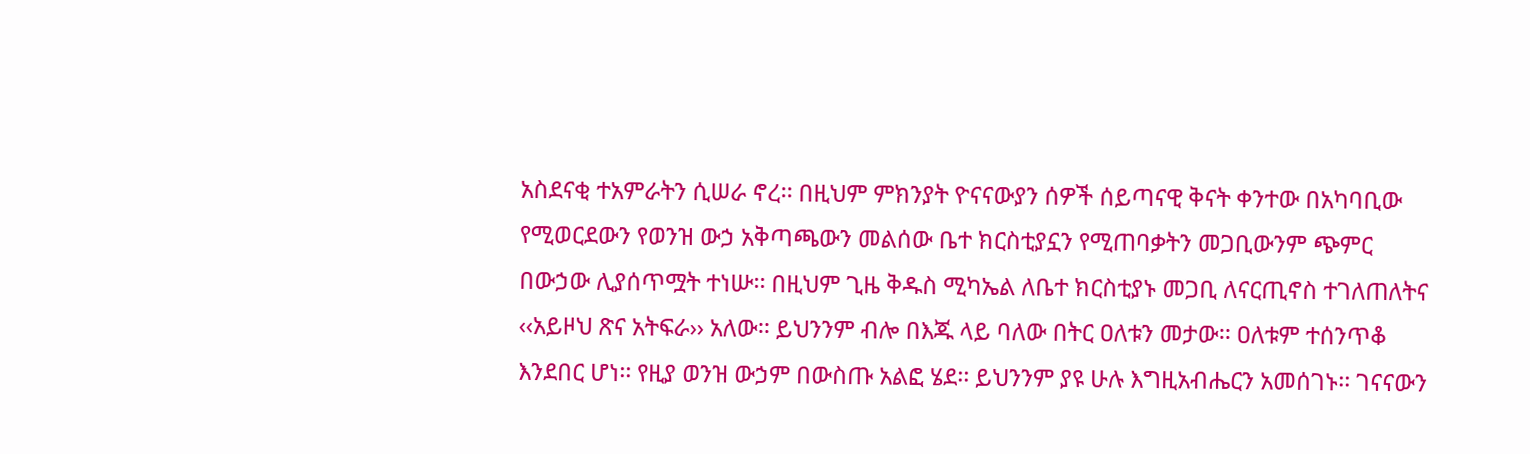አስደናቂ ተአምራትን ሲሠራ ኖረ፡፡ በዚህም ምክንያት ዮናናውያን ሰዎች ሰይጣናዊ ቅናት ቀንተው በአካባቢው የሚወርደውን የወንዝ ውኃ አቅጣጫውን መልሰው ቤተ ክርስቲያኗን የሚጠባቃትን መጋቢውንም ጭምር በውኃው ሊያሰጥሟት ተነሡ፡፡ በዚህም ጊዜ ቅዱስ ሚካኤል ለቤተ ክርስቲያኑ መጋቢ ለናርጢኖስ ተገለጠለትና ‹‹አይዞህ ጽና አትፍራ›› አለው፡፡ ይህንንም ብሎ በእጁ ላይ ባለው በትር ዐለቱን መታው፡፡ ዐለቱም ተሰንጥቆ እንደበር ሆነ፡፡ የዚያ ወንዝ ውኃም በውስጡ አልፎ ሄደ፡፡ ይህንንም ያዩ ሁሉ እግዚአብሔርን አመሰገኑ፡፡ ገናናውን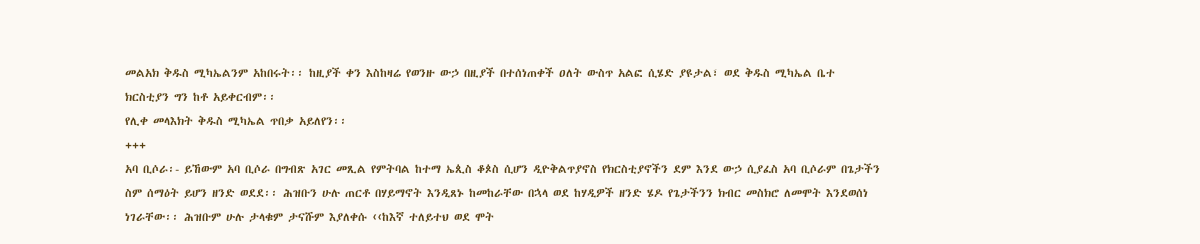መልአክ ቅዱስ ሚካኤልንም አከበሩት፡፡ ከዚያች ቀን እስከዛሬ የወንዙ ውኃ በዚያች በተሰነጠቀች ዐለት ውስጥ አልፎ ሲሄድ ያዩታል፣ ወደ ቅዱስ ሚካኤል ቤተ ክርስቲያን ግን ከቶ አይቀርብም፡፡
የሊቀ መላእክት ቅዱስ ሚካኤል ጥበቃ አይለየን፡፡
+++
አባ ቢሶራ፡- ይኸውም አባ ቢሶራ በግብጽ አገር መጺል የምትባል ከተማ ኤጲስ ቆጶስ ሲሆን ዲዮቅልጥያኖስ የክርስቲያኖችን ደም እንደ ውኃ ሲያፈስ አባ ቢሶራም በጌታችን ስም ሰማዕት ይሆን ዘንድ ወደደ፡፡ ሕዝቡን ሁሉ ጠርቶ በሃይማኖት እንዲጸኑ ከመከራቸው በኋላ ወደ ከሃዲዎች ዘንድ ሄዶ የጌታችንን ክብር መስክሮ ለመሞት እንደወሰነ ነገራቸው፡፡ ሕዝቡም ሁሉ ታላቁም ታናሹም እያለቀሱ ‹‹ከእኛ ተለይተህ ወደ ሞት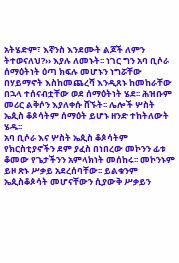አትሄድም፣ እኛንስ እንደሙት ልጆች ለምን ትተወናለህ?›› እያሉ ለመኑት፡፡ ነገር ግን አባ ቢሶራ ሰማዕትነት ዕጣ ክፍሉ መሆኑን ነግሯቸው በሃይማኖት እስከመጨረሻ እንዲጸኑ ከመከራቸው በኋላ ተሰናብቷቸው ወደ ሰማዕትነት ሄደ፡፡ ሕዝቡም መሪር ልቅሶን እያለቀሱ ሸኙት፡፡ ሌሎች ሦስት ኤጲስ ቆጶሳትም ሰማዕት ይሆኑ ዘንድ ተከትለውት ሄዱ፡፡
አባ ቢሶራ እና ሦስት ኤጲስ ቆጶሳትም የክርስቲያኖችን ደም ያፈስ በነበረው መኮንን ፊቱ ቆመው የጌታችንን አምላክነት መሰከሩ፡፡ መኮንኑም ይዞ ጽኑ ሥቃይ አደረሰባቸው፡፡ ይልቁንም ኤጲስቆጶሳት መሆናቸውን ሲያውቅ ሥቃይን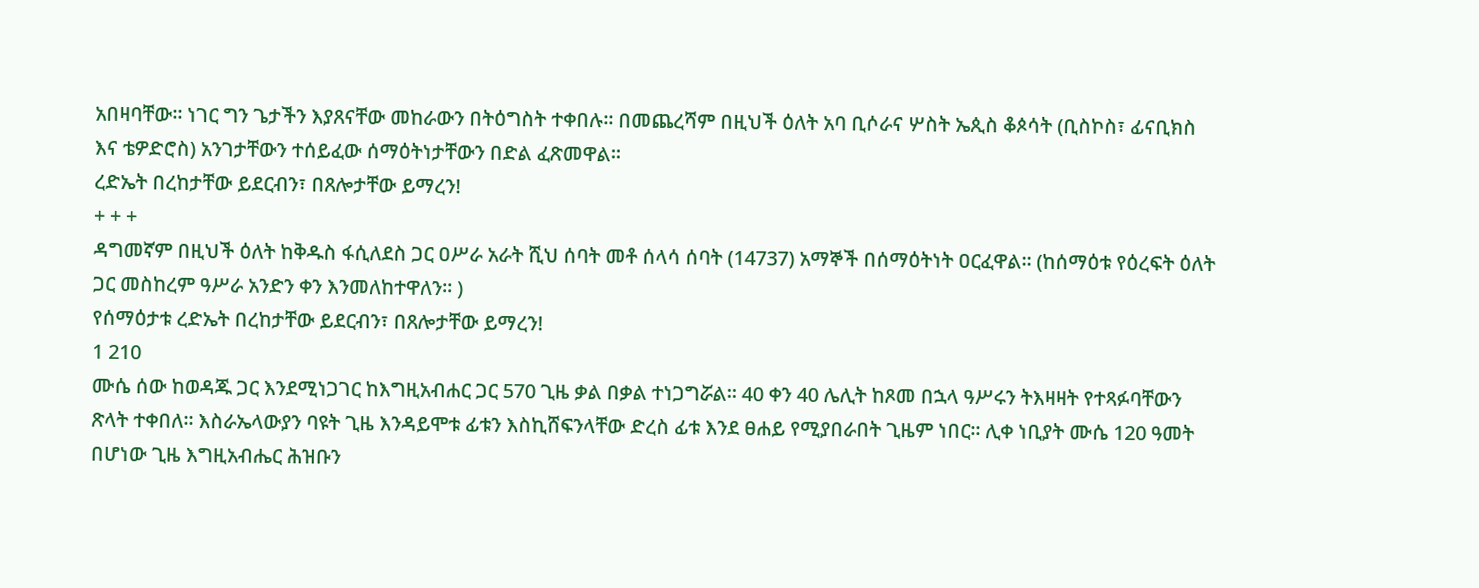አበዛባቸው፡፡ ነገር ግን ጌታችን እያጸናቸው መከራውን በትዕግስት ተቀበሉ፡፡ በመጨረሻም በዚህች ዕለት አባ ቢሶራና ሦስት ኤጲስ ቆጶሳት (ቢስኮስ፣ ፊናቢክስ እና ቴዎድሮስ) አንገታቸውን ተሰይፈው ሰማዕትነታቸውን በድል ፈጽመዋል፡፡
ረድኤት በረከታቸው ይደርብን፣ በጸሎታቸው ይማረን!
+ + +
ዳግመኛም በዚህች ዕለት ከቅዱስ ፋሲለደስ ጋር ዐሥራ አራት ሺህ ሰባት መቶ ሰላሳ ሰባት (14737) አማኞች በሰማዕትነት ዐርፈዋል፡፡ (ከሰማዕቱ የዕረፍት ዕለት ጋር መስከረም ዓሥራ አንድን ቀን እንመለከተዋለን፡፡ )
የሰማዕታቱ ረድኤት በረከታቸው ይደርብን፣ በጸሎታቸው ይማረን!
1 210
ሙሴ ሰው ከወዳጁ ጋር እንደሚነጋገር ከእግዚአብሐር ጋር 570 ጊዜ ቃል በቃል ተነጋግሯል፡፡ 40 ቀን 40 ሌሊት ከጾመ በኋላ ዓሥሩን ትእዛዛት የተጻፉባቸውን ጽላት ተቀበለ፡፡ እስራኤላውያን ባዩት ጊዜ እንዳይሞቱ ፊቱን እስኪሸፍንላቸው ድረስ ፊቱ እንደ ፀሐይ የሚያበራበት ጊዜም ነበር፡፡ ሊቀ ነቢያት ሙሴ 120 ዓመት በሆነው ጊዜ እግዚአብሔር ሕዝቡን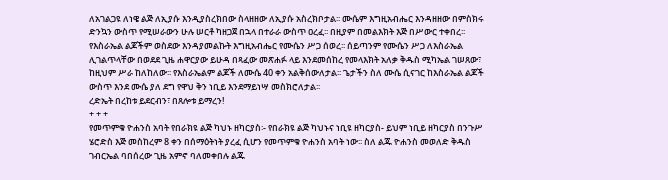ለአገልጋዩ ለነዌ ልጅ ለኢያሱ እንዲያስረክበው ስላዘዘው ለኢያሱ አስረክቦታል፡፡ ሙሴም እግዚአብሔር እንዳዘዘው በምስክሩ ድንኳን ውስጥ የሚሠራውን ሁሉ ሠርቶ ካዘጋጀ በኋላ በተራራ ውስጥ ዐረፈ፡፡ በዚያም በመልእክት እጅ በሥውር ተቀበረ፡፡ የእስራኤል ልጆችም ወስደው እንዳያመልኩት እግዚአብሔር የሙሴን ሥጋ ሰወረ፡፡ ሰይጣንም የሙሴን ሥጋ ለእስራኤል ሊገልጥላቸው በወደደ ጊዜ ሐዋርያው ይሁዳ በጻፈው መጽሐፉ ላይ እንደመሰከረ የመላእክት አለቃ ቅዱስ ሚካኤል ገሠጸው፣ ከዚህም ሥራ ከለከለው፡፡ የእስራኤልም ልጆች ለሙሴ 40 ቀን አልቅሰውለታል፡፡ ጌታችን ስለ ሙሴ ሲናገር ከእስራኤል ልጆች ውስጥ እንደ ሙሴ ያለ ደግ የዋህ ቅን ነቢይ እንደማይነሣ መስክሮለታል፡፡
ረድኤት በረከቱ ይደርብን፣ በጸሎቱ ይማረን!
+ + +
የመጥምቁ ዮሐንስ አባት የበራክዩ ልጅ ካህኑ ዘካርያስ፡- የበራክዩ ልጅ ካህኑና ነቢዩ ዘካርያስ- ይህም ነቢይ ዘካርያስ በንጉሥ ሄሮድስ እጅ መስከረም 8 ቀን በሰማዕትነት ያረፈ ሲሆን የመጥምቁ ዮሐንስ አባት ነው፡፡ ስለ ልጁ ዮሐንስ መወለድ ቅዱስ ገብርኤል ባበሰረው ጊዜ አምኖ ባለመቀበሉ ልጁ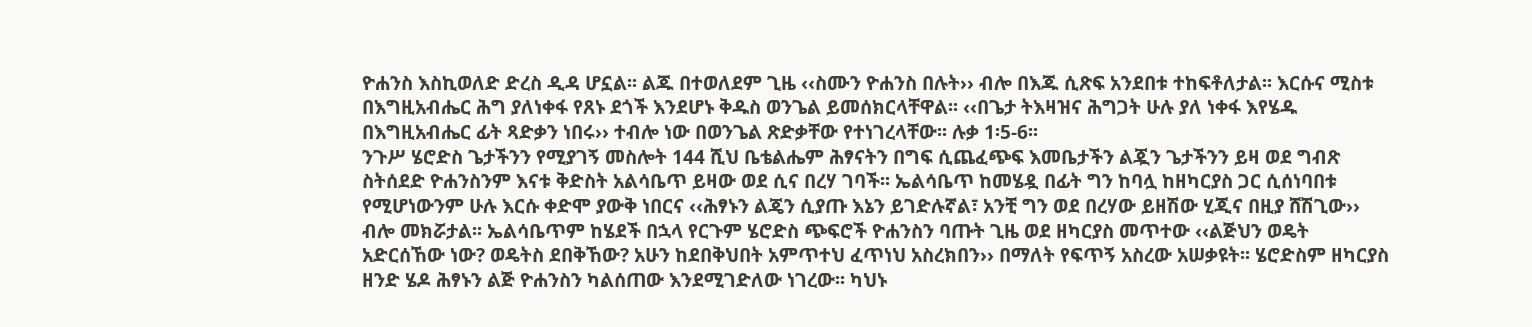ዮሐንስ እስኪወለድ ድረስ ዲዳ ሆኗል፡፡ ልጁ በተወለደም ጊዜ ‹‹ስሙን ዮሐንስ በሉት›› ብሎ በእጁ ሲጽፍ አንደበቱ ተከፍቶለታል፡፡ እርሱና ሚስቱ በእግዚአብሔር ሕግ ያለነቀፋ የጸኑ ደጎች እንደሆኑ ቅዱስ ወንጌል ይመሰክርላቸዋል፡፡ ‹‹በጌታ ትእዛዝና ሕግጋት ሁሉ ያለ ነቀፋ እየሄዱ በእግዚአብሔር ፊት ጻድቃን ነበሩ›› ተብሎ ነው በወንጌል ጽድቃቸው የተነገረላቸው፡፡ ሉቃ 1፡5-6፡፡
ንጉሥ ሄሮድስ ጌታችንን የሚያገኝ መስሎት 144 ሺህ ቤቴልሔም ሕፃናትን በግፍ ሲጨፈጭፍ እመቤታችን ልጇን ጌታችንን ይዛ ወደ ግብጽ ስትሰደድ ዮሐንስንም እናቱ ቅድስት አልሳቤጥ ይዛው ወደ ሲና በረሃ ገባች፡፡ ኤልሳቤጥ ከመሄዷ በፊት ግን ከባሏ ከዘካርያስ ጋር ሲሰነባበቱ የሚሆነውንም ሁሉ እርሱ ቀድሞ ያውቅ ነበርና ‹‹ሕፃኑን ልጄን ሲያጡ እኔን ይገድሉኛል፣ አንቺ ግን ወደ በረሃው ይዘሽው ሂጂና በዚያ ሸሽጊው›› ብሎ መክሯታል፡፡ ኤልሳቤጥም ከሄደች በኋላ የርጉም ሄሮድስ ጭፍሮች ዮሐንስን ባጡት ጊዜ ወደ ዘካርያስ መጥተው ‹‹ልጅህን ወዴት አድርሰኸው ነው? ወዴትስ ደበቅኸው? አሁን ከደበቅህበት አምጥተህ ፈጥነህ አስረክበን›› በማለት የፍጥኝ አስረው አሠቃዩት፡፡ ሄሮድስም ዘካርያስ ዘንድ ሄዶ ሕፃኑን ልጅ ዮሐንስን ካልሰጠው እንደሚገድለው ነገረው፡፡ ካህኑ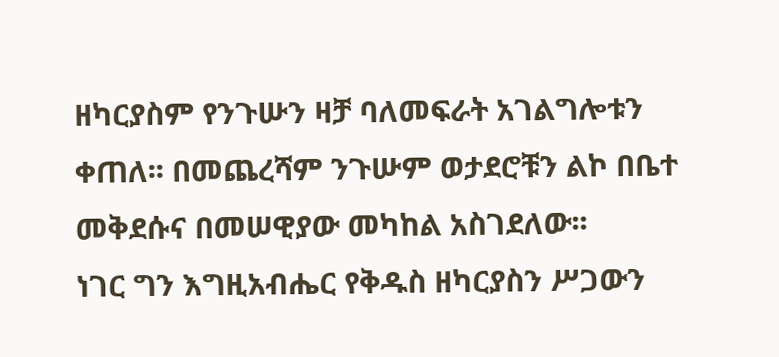ዘካርያስም የንጉሡን ዛቻ ባለመፍራት አገልግሎቱን ቀጠለ፡፡ በመጨረሻም ንጉሡም ወታደሮቹን ልኮ በቤተ መቅደሱና በመሠዊያው መካከል አስገደለው፡፡
ነገር ግን እግዚአብሔር የቅዱስ ዘካርያስን ሥጋውን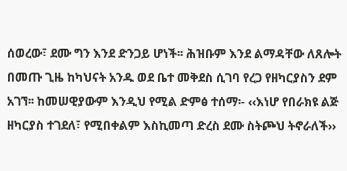ሰወረው፣ ደሙ ግን እንደ ድንጋይ ሆነች፡፡ ሕዝቡም እንደ ልማዳቸው ለጸሎት በመጡ ጊዜ ከካህናት አንዱ ወደ ቤተ መቅደስ ሲገባ የረጋ የዘካርያስን ደም አገኘ፡፡ ከመሠዊያውም እንዲህ የሚል ድምፅ ተሰማ፡- ‹‹እነሆ የበራክዩ ልጅ ዘካርያስ ተገደለ፣ የሚበቀልም እስኪመጣ ድረስ ደሙ ስትጮህ ትኖራለች››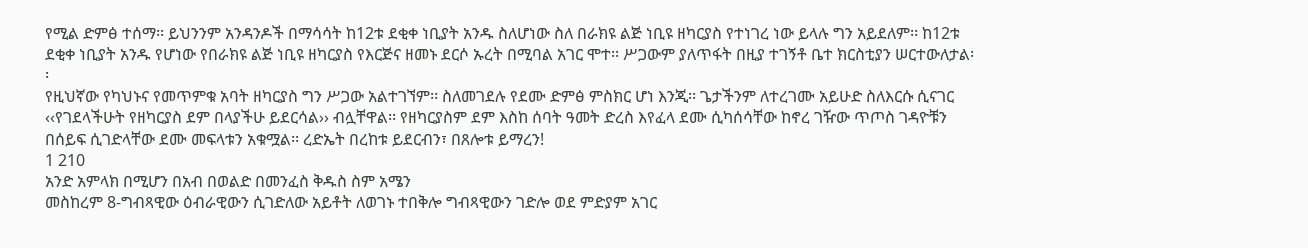የሚል ድምፅ ተሰማ፡፡ ይህንንም አንዳንዶች በማሳሳት ከ12ቱ ደቂቀ ነቢያት አንዱ ስለሆነው ስለ በራክዩ ልጅ ነቢዩ ዘካርያስ የተነገረ ነው ይላሉ ግን አይደለም፡፡ ከ12ቱ ደቂቀ ነቢያት አንዱ የሆነው የበራክዩ ልጅ ነቢዩ ዘካርያስ የእርጅና ዘመኑ ደርሶ ኡረት በሚባል አገር ሞተ፡፡ ሥጋውም ያለጥፋት በዚያ ተገኝቶ ቤተ ክርስቲያን ሠርተውለታል፡፡
የዚህኛው የካህኑና የመጥምቁ አባት ዘካርያስ ግን ሥጋው አልተገኘም፡፡ ስለመገደሉ የደሙ ድምፅ ምስክር ሆነ እንጂ፡፡ ጌታችንም ለተረገሙ አይሁድ ስለእርሱ ሲናገር ‹‹የገደላችሁት የዘካርያስ ደም በላያችሁ ይደርሳል›› ብሏቸዋል፡፡ የዘካርያስም ደም እስከ ሰባት ዓመት ድረስ እየፈላ ደሙ ሲካሰሳቸው ከኖረ ገዥው ጥጦስ ገዳዮቹን በሰይፍ ሲገድላቸው ደሙ መፍላቱን አቁሟል፡፡ ረድኤት በረከቱ ይደርብን፣ በጸሎቱ ይማረን!
1 210
አንድ አምላክ በሚሆን በአብ በወልድ በመንፈስ ቅዱስ ስም አሜን
መስከረም 8-ግብጻዊው ዕብራዊውን ሲገድለው አይቶት ለወገኑ ተበቅሎ ግብጻዊውን ገድሎ ወደ ምድያም አገር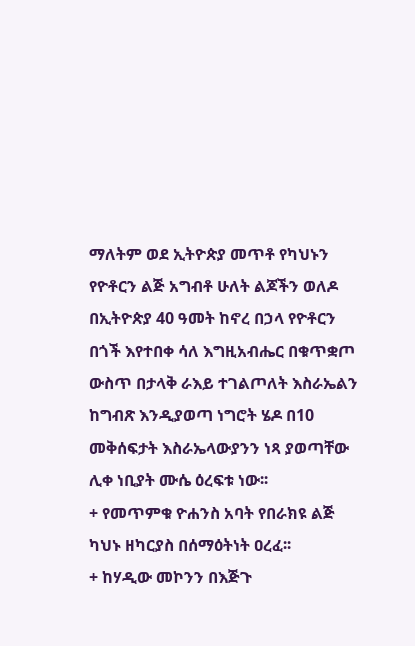ማለትም ወደ ኢትዮጵያ መጥቶ የካህኑን የዮቶርን ልጅ አግብቶ ሁለት ልጆችን ወለዶ በኢትዮጵያ 40 ዓመት ከኖረ በኃላ የዮቶርን በጎች እየተበቀ ሳለ እግዚአብሔር በቁጥቋጦ ውስጥ በታላቅ ራእይ ተገልጦለት እስራኤልን ከግብጽ እንዲያወጣ ነግሮት ሄዶ በ10 መቅሰፍታት እስራኤላውያንን ነጻ ያወጣቸው ሊቀ ነቢያት ሙሴ ዕረፍቱ ነው፡፡
+ የመጥምቁ ዮሐንስ አባት የበራክዩ ልጅ ካህኑ ዘካርያስ በሰማዕትነት ዐረፈ፡፡
+ ከሃዲው መኮንን በእጅጉ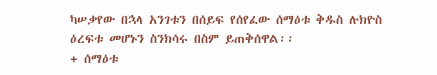ካሠቃየው በኋላ አንገቱን በሰይፍ የሰየፈው ሰማዕቱ ቅዱስ ሉክዮስ ዕረፍቱ መሆኑን ስንክሳሩ በስም ይጠቅሰዋል፡፡
+ ሰማዕቱ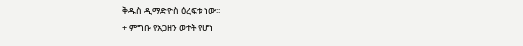ቅዱስ ዲማድዮስ ዕረፍቱ ነው፡፡
+ ምግቡ የአጋዘን ወተት የሆነ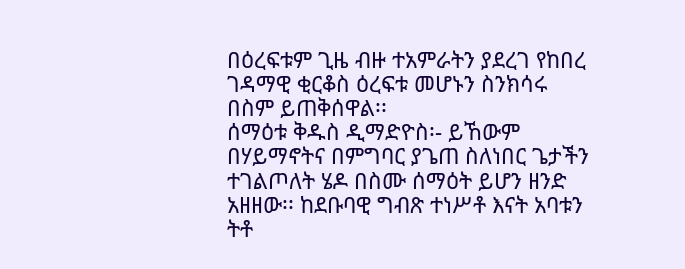በዕረፍቱም ጊዜ ብዙ ተአምራትን ያደረገ የከበረ ገዳማዊ ቂርቆስ ዕረፍቱ መሆኑን ስንክሳሩ በስም ይጠቅሰዋል፡፡
ሰማዕቱ ቅዱስ ዲማድዮስ፡- ይኸውም በሃይማኖትና በምግባር ያጌጠ ስለነበር ጌታችን ተገልጦለት ሄዶ በስሙ ሰማዕት ይሆን ዘንድ አዘዘው፡፡ ከደቡባዊ ግብጽ ተነሥቶ እናት አባቱን ትቶ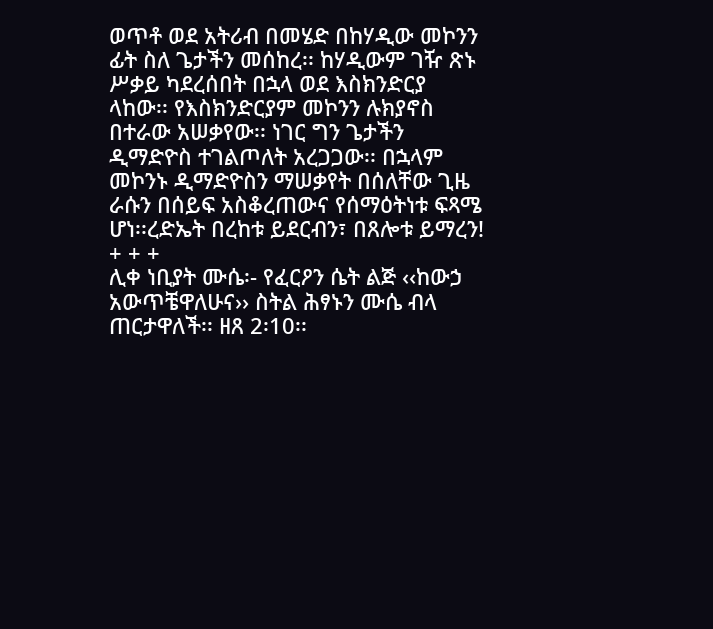ወጥቶ ወደ አትሪብ በመሄድ በከሃዲው መኮንን ፊት ስለ ጌታችን መሰከረ፡፡ ከሃዲውም ገዥ ጽኑ ሥቃይ ካደረሰበት በኋላ ወደ እስክንድርያ ላከው፡፡ የእስክንድርያም መኮንን ሉክያኖስ በተራው አሠቃየው፡፡ ነገር ግን ጌታችን ዲማድዮስ ተገልጦለት አረጋጋው፡፡ በኋላም መኮንኑ ዲማድዮስን ማሠቃየት በሰለቸው ጊዜ ራሱን በሰይፍ አስቆረጠውና የሰማዕትነቱ ፍጻሜ ሆነ፡፡ረድኤት በረከቱ ይደርብን፣ በጸሎቱ ይማረን!
+ + +
ሊቀ ነቢያት ሙሴ፡- የፈርዖን ሴት ልጅ ‹‹ከውኃ አውጥቼዋለሁና›› ስትል ሕፃኑን ሙሴ ብላ ጠርታዋለች፡፡ ዘጸ 2፡10፡፡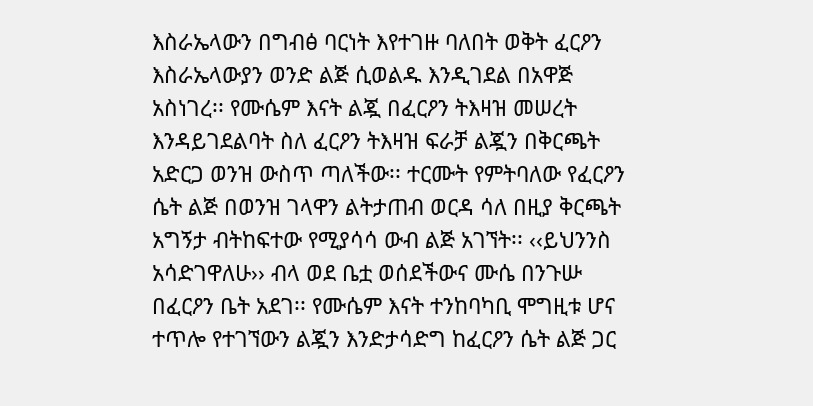እስራኤላውን በግብፅ ባርነት እየተገዙ ባለበት ወቅት ፈርዖን እስራኤላውያን ወንድ ልጅ ሲወልዱ እንዲገደል በአዋጅ አስነገረ፡፡ የሙሴም እናት ልጇ በፈርዖን ትእዛዝ መሠረት እንዳይገደልባት ስለ ፈርዖን ትእዛዝ ፍራቻ ልጇን በቅርጫት አድርጋ ወንዝ ውስጥ ጣለችው፡፡ ተርሙት የምትባለው የፈርዖን ሴት ልጅ በወንዝ ገላዋን ልትታጠብ ወርዳ ሳለ በዚያ ቅርጫት አግኝታ ብትከፍተው የሚያሳሳ ውብ ልጅ አገኘት፡፡ ‹‹ይህንንስ አሳድገዋለሁ›› ብላ ወደ ቤቷ ወሰደችውና ሙሴ በንጉሡ በፈርዖን ቤት አደገ፡፡ የሙሴም እናት ተንከባካቢ ሞግዚቱ ሆና ተጥሎ የተገኘውን ልጇን እንድታሳድግ ከፈርዖን ሴት ልጅ ጋር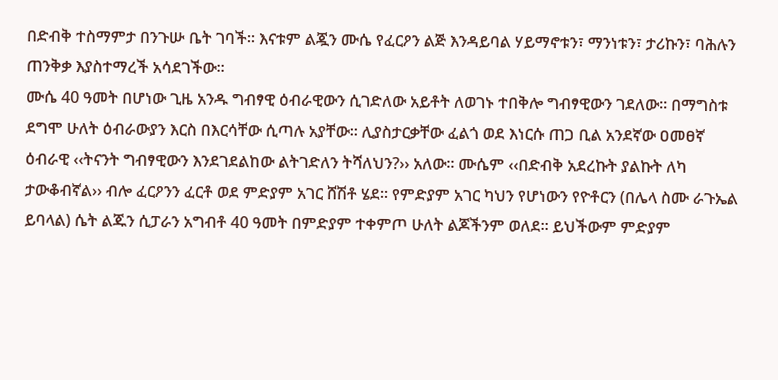በድብቅ ተስማምታ በንጉሡ ቤት ገባች፡፡ እናቱም ልጇን ሙሴ የፈርዖን ልጅ እንዳይባል ሃይማኖቱን፣ ማንነቱን፣ ታሪኩን፣ ባሕሉን ጠንቅቃ እያስተማረች አሳደገችው፡፡
ሙሴ 40 ዓመት በሆነው ጊዜ አንዱ ግብፃዊ ዕብራዊውን ሲገድለው አይቶት ለወገኑ ተበቅሎ ግብፃዊውን ገደለው፡፡ በማግስቱ ደግሞ ሁለት ዕብራውያን እርስ በእርሳቸው ሲጣሉ አያቸው፡፡ ሊያስታርቃቸው ፈልጎ ወደ እነርሱ ጠጋ ቢል አንደኛው ዐመፀኛ ዕብራዊ ‹‹ትናንት ግብፃዊውን እንደገደልከው ልትገድለን ትሻለህን?›› አለው፡፡ ሙሴም ‹‹በድብቅ አደረኩት ያልኩት ለካ ታውቆብኛል›› ብሎ ፈርዖንን ፈርቶ ወደ ምድያም አገር ሸሽቶ ሄደ፡፡ የምድያም አገር ካህን የሆነውን የዮቶርን (በሌላ ስሙ ራጉኤል ይባላል) ሴት ልጁን ሲፓራን አግብቶ 40 ዓመት በምድያም ተቀምጦ ሁለት ልጆችንም ወለደ፡፡ ይህችውም ምድያም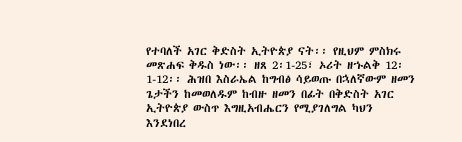የተባለች አገር ቅድስት ኢትዮጵያ ናት፡፡ የዚህም ምስክሩ መጽሐፍ ቅዱስ ነው፡፡ ዘጸ 2፡1-25፣ ኦሪት ዘኁልቅ 12፡1-12፡፡ ሕዝበ እስራኤል ከግብፅ ሳይወጡ በኋለኛውም ዘመን ጌታችን ከመወለዱም ከብዙ ዘመን በፊት በቅድስት አገር ኢትዮጵያ ውስጥ እግዚአብሔርን የሚያገለግል ካህን እንደነበረ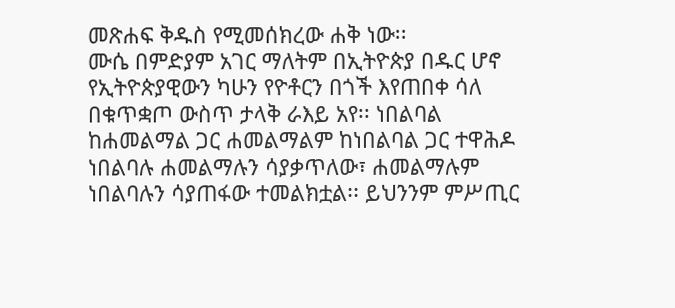መጽሐፍ ቅዱስ የሚመሰክረው ሐቅ ነው፡፡
ሙሴ በምድያም አገር ማለትም በኢትዮጵያ በዱር ሆኖ የኢትዮጵያዊውን ካሁን የዮቶርን በጎች እየጠበቀ ሳለ በቁጥቋጦ ውስጥ ታላቅ ራእይ አየ፡፡ ነበልባል ከሐመልማል ጋር ሐመልማልም ከነበልባል ጋር ተዋሕዶ ነበልባሉ ሐመልማሉን ሳያቃጥለው፣ ሐመልማሉም ነበልባሉን ሳያጠፋው ተመልክቷል፡፡ ይህንንም ምሥጢር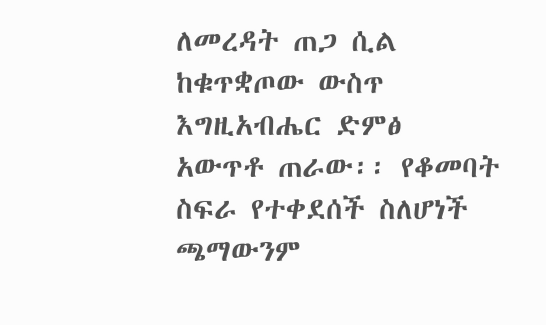ለመረዳት ጠጋ ሲል ከቁጥቋጦው ውስጥ እግዚአብሔር ድምፅ አውጥቶ ጠራው፡፡ የቆመባት ስፍራ የተቀደሰች ስለሆነች ጫማውንም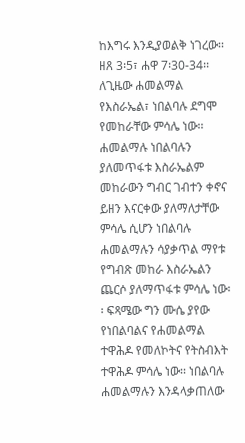ከእግሩ እንዲያወልቅ ነገረው፡፡ ዘጸ 3፡5፣ ሐዋ 7፡30-34፡፡ ለጊዜው ሐመልማል የእስራኤል፣ ነበልባሉ ደግሞ የመከራቸው ምሳሌ ነው፡፡ ሐመልማሉ ነበልባሉን ያለመጥፋቱ እስራኤልም መከራውን ግብር ገብተን ቀኖና ይዘን እናርቀው ያለማለታቸው ምሳሌ ሲሆን ነበልባሉ ሐመልማሉን ሳያቃጥል ማየቱ የግብጽ መከራ እስራኤልን ጨርሶ ያለማጥፋቱ ምሳሌ ነው፡፡ ፍጻሜው ግን ሙሴ ያየው የነበልባልና የሐመልማል ተዋሕዶ የመለኮትና የትስብእት ተዋሕዶ ምሳሌ ነው፡፡ ነበልባሉ ሐመልማሉን እንዳላቃጠለው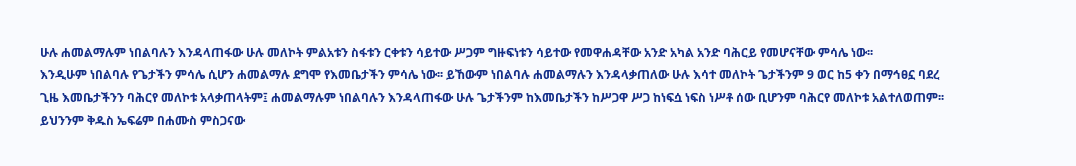ሁሉ ሐመልማሉም ነበልባሉን እንዳላጠፋው ሁሉ መለኮት ምልአቱን ስፋቱን ርቀቱን ሳይተው ሥጋም ግዙፍነቱን ሳይተው የመዋሐዳቸው አንድ አካል አንድ ባሕርይ የመሆናቸው ምሳሌ ነው፡፡
እንዲሁም ነበልባሉ የጌታችን ምሳሌ ሲሆን ሐመልማሉ ደግሞ የእመቤታችን ምሳሌ ነው፡፡ ይኸውም ነበልባሉ ሐመልማሉን እንዳላቃጠለው ሁሉ እሳተ መለኮት ጌታችንም 9 ወር ከ5 ቀን በማኅፀኗ ባደረ ጊዜ እመቤታችንን ባሕርየ መለኮቱ አላቃጠላትም፤ ሐመልማሉም ነበልባሉን እንዳላጠፋው ሁሉ ጌታችንም ከእመቤታችን ከሥጋዋ ሥጋ ከነፍሷ ነፍስ ነሥቶ ሰው ቢሆንም ባሕርየ መለኮቱ አልተለወጠም፡፡ ይህንንም ቅዱስ ኤፍሬም በሐሙስ ምስጋናው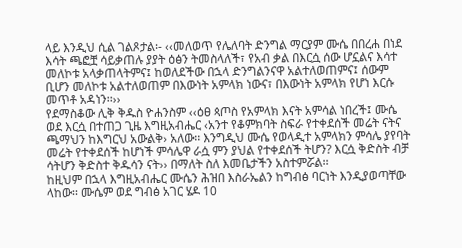ላይ እንዲህ ሲል ገልጾታል፡- ‹‹መለወጥ የሌለባት ድንግል ማርያም ሙሴ በበረሐ በነደ እሳት ጫፎቿ ሳይቃጠሉ ያያት ዕፅን ትመስላለች፣ የአብ ቃል በእርሷ ሰው ሆኗልና እሳተ መለኮቱ አላቃጠላትምና፤ ከወለደችው በኋላ ድንግልንናዋ አልተለወጠምና፤ ሰውም ቢሆን መለኮቱ አልተለወጠም በእውነት አምላክ ነውና፣ በእውነት አምላክ የሆነ እርሱ መጥቶ አዳነን፡፡››
የደማስቆው ሊቅ ቅዱስ ዮሐንስም ‹‹ዕፀ ጳጦስ የአምላክ እናት አምሳል ነበረች፤ ሙሴ ወደ እርሷ በተጠጋ ጊዜ እግዚአብሔር ‹አንተ የቆምክባት ስፍራ የተቀደሰች መሬት ናትና ጫማህን ከእግርህ አውልቅ› አለው፡፡ እንግዲህ ሙሴ የወላዲተ አምላክን ምሳሌ ያየባት መሬት የተቀደሰች ከሆነች ምሳሌዋ ራሷ ምን ያህል የተቀደሰች ትሆን? እርሷ ቅድስት ብቻ ሳትሆን ቅድስተ ቅዱሳን ናት›› በማለት ስለ እመቤታችን አስተምሯል፡፡
ከዚህም በኋላ እግዚአብሔር ሙሴን ሕዝበ እስራኤልን ከግብፅ ባርነት እንዲያወጣቸው ላከው፡፡ ሙሴም ወደ ግብፅ አገር ሄዶ 10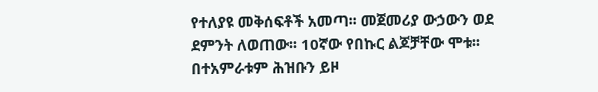የተለያዩ መቅሰፍቶች አመጣ፡፡ መጀመሪያ ውኃውን ወደ ደምንት ለወጠው፡፡ 10ኛው የበኩር ልጆቻቸው ሞቱ፡፡ በተአምራቱም ሕዝቡን ይዞ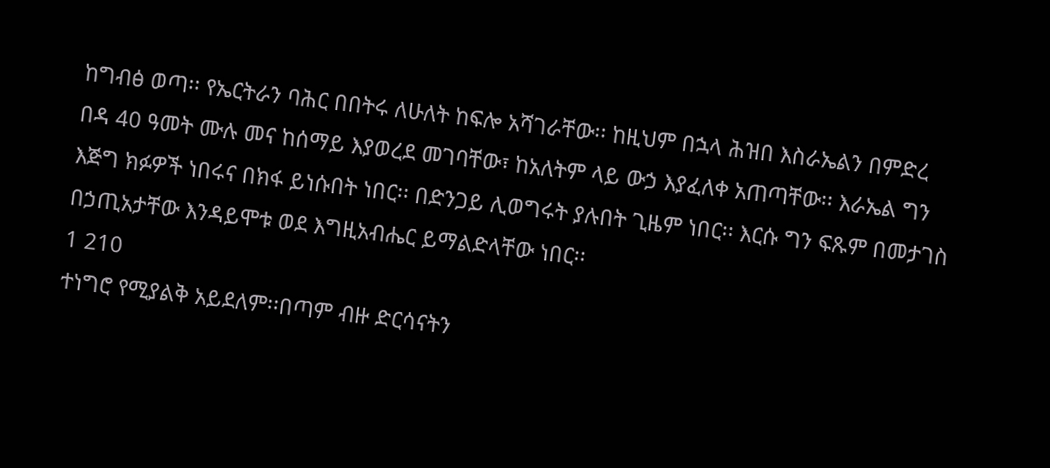ከግብፅ ወጣ፡፡ የኤርትራን ባሕር በበትሩ ለሁለት ከፍሎ አሻገራቸው፡፡ ከዚህም በኋላ ሕዝበ እስራኤልን በምድረ በዳ 40 ዓመት ሙሉ መና ከሰማይ እያወረደ መገባቸው፣ ከአለትም ላይ ውኃ እያፈለቀ አጠጣቸው፡፡ እራኤል ግን እጅግ ክፉዎች ነበሩና በክፋ ይነሱበት ነበር፡፡ በድንጋይ ሊወግሩት ያሉበት ጊዜም ነበር፡፡ እርሱ ግን ፍጹም በመታገስ በኃጢአታቸው እንዳይሞቱ ወደ እግዚአብሔር ይማልድላቸው ነበር፡፡
1 210
ተነግሮ የሚያልቅ አይደለም፡፡በጣም ብዙ ድርሳናትን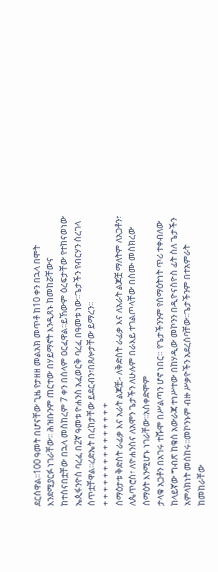ደርሰዋል፡፡100 ዓመት በሆናቸው ጊዜ የታዘዘ መልአክ መጥቶ ከ10 ቀን በኋላ በሞት እንደሚያርፉ ነገራቸው፡፡ ሕዝቡንም ጠርተው በሃይማኖት እንዲጸኑ ከመከሯቸውና
ከተሰናበቷቸው በኋላ መስከረም 7 ቀን በሰላም ዐርፈዋል፡፡ይኸውም ዕረፍታቸው የተከናወነው ኤጲፋንዮስ ባረፈ በ2ኛ ዓመቱ ዮሐንስ አፈወርቅ ባረፈ በዓመቱ ነው፡፡ጌታችን የብርሃን ሰረገላ ሰጥቷቸዋል፡፡ረድኤት በረከታቸው ይደርብን፣በጸሎታቸው ይማረን፡፡
+ + + + + + + + + + + + + + +
ሰማዕታቱ ቅድስት ራፊቃ እና አራት ልጆቿ፡- ለቅድስት ራፊቃ እና ለአራት ልጆቿ ማለትም ለአጋቶን፣ ለጴጥሮስ፣ ለዮሐንስና ለአሞን ጌታችን ለሁሉም በራእይ ተገልጦላቸው በስሙ መስክረው ሰማዕት እንሚሆኑ ነገራቸው፡፡አስቀድሞም
ታላቁ አጋቶን በአገሩ ተሹሞ በሥልጣን ሆኖ ነበር። የጌታችንንም የሰማዕትነት ጥሪ ተቀብለው ከላይኛው ግብጽ ከቁስ አውራጃ ተነሥተው በከሃዲው መኮንን በዲዮናስዮስ ፊት ስለ ጌታችን አምላክነት መሰከሩ፡፡መኮንኑም ብዙ ሥቃዮችን አደረሰባቸው፡፡ጌታችንም በተአምራት ከመከራቸው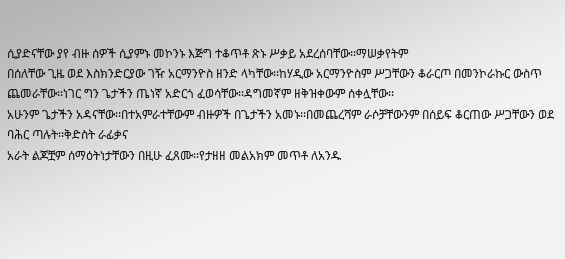ሲያድናቸው ያየ ብዙ ሰዎች ሲያምኑ መኮንኑ እጅግ ተቆጥቶ ጽኑ ሥቃይ አደረሰባቸው፡፡ማሠቃየትም
በሰለቸው ጊዜ ወደ እስክንድርያው ገዥ አርማንዮስ ዘንድ ላካቸው፡፡ከሃዲው አርማንዮስም ሥጋቸውን ቆራርጦ በመንኮራኩር ውስጥ ጨመራቸው፡፡ነገር ግን ጌታችን ጤነኛ አድርጎ ፈወሳቸው፡፡ዳግመኛም ዘቅዝቀውም ሰቀሏቸው፡፡
አሁንም ጌታችን አዳናቸው፡፡በተአምራተቸውም ብዙዎች በጌታችን አመኑ፡፡በመጨረሻም ራሶቻቸውንም በሰይፍ ቆርጠው ሥጋቸውን ወደ ባሕር ጣሉት፡፡ቅድስት ራፊቃና
አራት ልጆቿም ሰማዕትነታቸውን በዚሁ ፈጸሙ፡፡የታዘዘ መልአክም መጥቶ ለአንዱ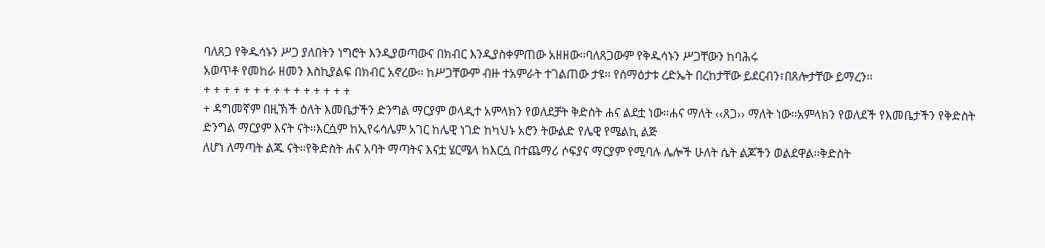ባለጸጋ የቅዱሳኑን ሥጋ ያለበትን ነግሮት እንዲያወጣውና በክብር እንዲያስቀምጠው አዘዘው፡፡ባለጸጋውም የቅዱሳኑን ሥጋቸውን ከባሕሩ
አወጥቶ የመከራ ዘመን እስኪያልፍ በክብር አኖረው፡፡ ከሥጋቸውም ብዙ ተአምራት ተገልጠው ታዩ፡፡ የሰማዕታቱ ረድኤት በረከታቸው ይደርብን፣በጸሎታቸው ይማረን፡፡
+ + + + + + + + + + + + + + +
+ ዳግመኛም በዚኽች ዕለት እመቤታችን ድንግል ማርያም ወላዲተ አምላክን የወለደቻት ቅድስት ሐና ልደቷ ነው፡፡ሐና ማለት ‹‹ጸጋ›› ማለት ነው፡፡አምላክን የወለደች የእመቤታችን የቅድስት ድንግል ማርያም እናት ናት፡፡እርሷም ከኢየሩሳሌም አገር ከሌዊ ነገድ ከካህኑ አሮን ትውልድ የሌዊ የሜልኪ ልጅ
ለሆነ ለማጣት ልጁ ናት፡፡የቅድስት ሐና አባት ማጣትና እናቷ ሄርሜላ ከእርሷ በተጨማሪ ሶፍያና ማርያም የሚባሉ ሌሎች ሁለት ሴት ልጆችን ወልደዋል፡፡ቅድስት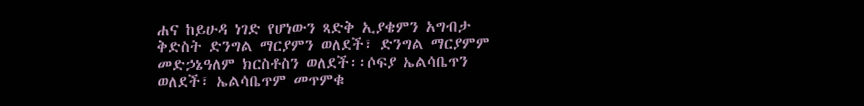ሐና ከይሁዳ ነገድ የሆነውን ጻድቅ ኢያቄምን አግብታ ቅድስት ድንግል ማርያምን ወለደች፣ ድንግል ማርያምም መድኃኔዓለም ክርስቶስን ወለደች፡፡ሶፍያ ኤልሳቤጥን ወለደች፣ ኤልሳቤጥም መጥምቁ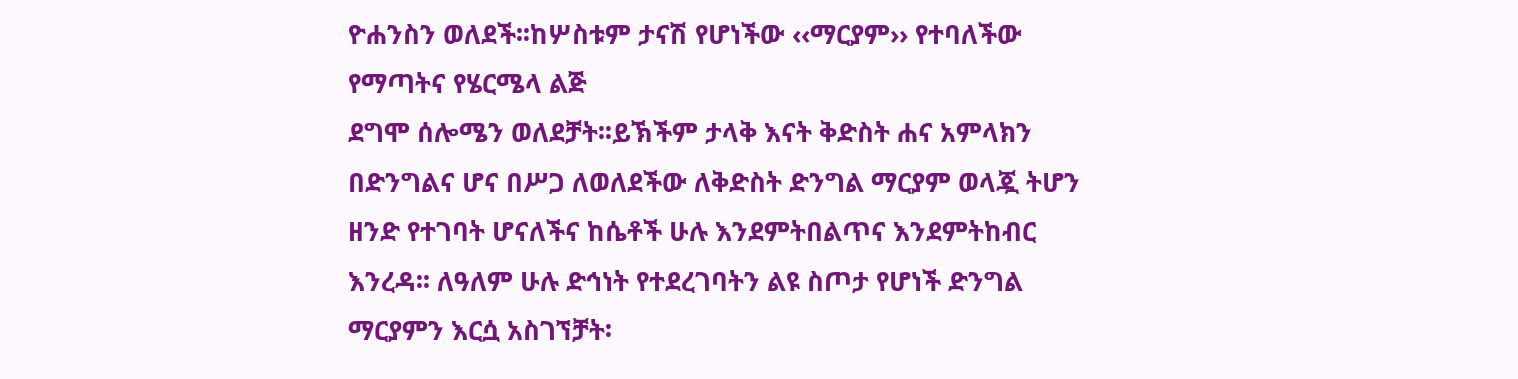ዮሐንስን ወለደች፡፡ከሦስቱም ታናሽ የሆነችው ‹‹ማርያም›› የተባለችው የማጣትና የሄርሜላ ልጅ
ደግሞ ሰሎሜን ወለደቻት፡፡ይኽችም ታላቅ እናት ቅድስት ሐና አምላክን በድንግልና ሆና በሥጋ ለወለደችው ለቅድስት ድንግል ማርያም ወላጇ ትሆን ዘንድ የተገባት ሆናለችና ከሴቶች ሁሉ እንደምትበልጥና እንደምትከብር እንረዳ፡፡ ለዓለም ሁሉ ድኅነት የተደረገባትን ልዩ ስጦታ የሆነች ድንግል ማርያምን እርሷ አስገኘቻት፡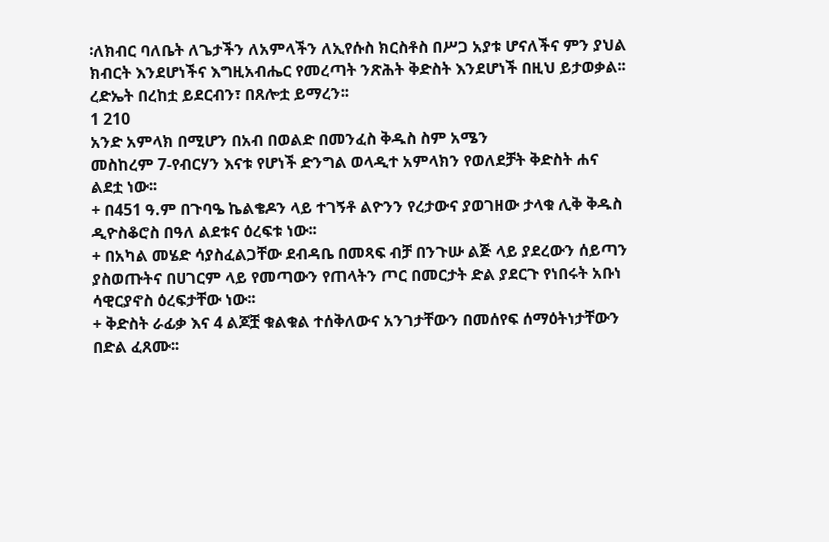፡ለክብር ባለቤት ለጌታችን ለአምላችን ለኢየሱስ ክርስቶስ በሥጋ አያቱ ሆናለችና ምን ያህል ክብርት እንደሆነችና እግዚአብሔር የመረጣት ንጽሕት ቅድስት እንደሆነች በዚህ ይታወቃል፡፡
ረድኤት በረከቷ ይደርብን፣ በጸሎቷ ይማረን፡፡
1 210
አንድ አምላክ በሚሆን በአብ በወልድ በመንፈስ ቅዱስ ስም አሜን
መስከረም 7-የብርሃን እናቱ የሆነች ድንግል ወላዲተ አምላክን የወለደቻት ቅድስት ሐና ልደቷ ነው፡፡
+ በ451 ዓ.ም በጉባዔ ኬልቄዶን ላይ ተገኝቶ ልዮንን የረታውና ያወገዘው ታላቁ ሊቅ ቅዱስ ዲዮስቆሮስ በዓለ ልደቱና ዕረፍቱ ነው፡፡
+ በአካል መሄድ ሳያስፈልጋቸው ደብዳቤ በመጻፍ ብቻ በንጉሡ ልጅ ላይ ያደረውን ሰይጣን ያስወጡትና በሀገርም ላይ የመጣውን የጠላትን ጦር በመርታት ድል ያደርጉ የነበሩት አቡነ ሳዊርያኖስ ዕረፍታቸው ነው፡፡
+ ቅድስት ራፊቃ እና 4 ልጆቿ ቁልቁል ተሰቅለውና አንገታቸውን በመሰየፍ ሰማዕትነታቸውን በድል ፈጸሙ፡፡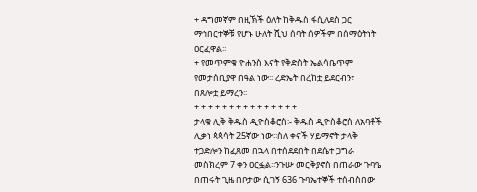+ ዳግመኛም በዚኽች ዕለት ከቅዱስ ፋሲለደስ ጋር ማኅበርተኞቹ የሆኑ ሁለት ሺህ ሰባት ሰዎችም በሰማዕትነት ዐርፈዋል፡፡
+ የመጥምቁ ዮሐንስ እናት የቅድስት ኤልሳቤጥም የመታሰቢያዋ በዓል ነው፡፡ ረድኤት በረከቷ ይደርብን፣
በጸሎቷ ይማረን፡፡
+ + + + + + + + + + + + + + +
ታላቁ ሊቅ ቅዱስ ዲዮስቆሮስ፡- ቅዱስ ዲዮስቆሮስ ለአባቶች ሊቃነ ጳጳሳት 25ኛው ነው፡፡ስለ ቀናች ሃይማኖት ታላቅ ተጋድሎን ከፈጸመ በኋላ በተሰደደበት በደሴተ ጋግራ መስክረም 7 ቀን ዐርፏል፡፡ንጉሡ መርቅያኖስ በጠራው ጉባዔ በጠሩት ጊዜ በቦታው ሲገኝ 636 ጉባኤተኞች ተሰብስበው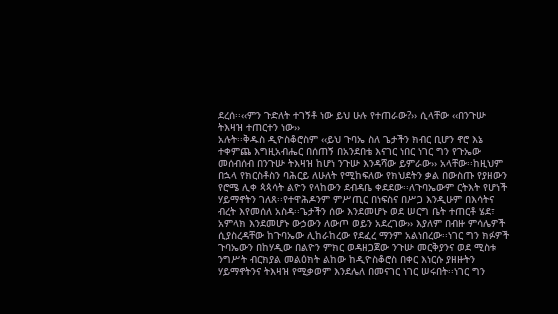ደረሰ፡፡‹‹ምን ጉድለት ተገኝቶ ነው ይህ ሁሉ የተጠራው?›› ሲላቸው ‹‹በንጉሡ ትእዛዝ ተጠርተን ነው››
አሉት፡፡ቅዱስ ዲዮስቆሮስም ‹‹ይህ ጉባኤ ስለ ጌታችን ክብር ቢሆን ኖሮ እኔ ተቀምጨ እግዚአብሔር በሰጠኝ በአንደበቴ እናገር ነበር ነገር ግን የጉኤው መሰብሰብ በንጉሡ ትእዛዝ ከሆነ ንጉሡ እንዳሻው ይምራው›› አላቸው፡፡ከዚህም በኋላ የክርስቶስን ባሕርይ ለሁለት የሚከፍለው የክህደትን ቃል በውስጡ የያዘውን የሮሜ ሊቀ ጳጳሳት ልዮን የላከውን ደብዳቤ ቀደደው፡፡ለጉባኤውም ርትእት የሆነች ሃይማኖትን ገለጸ፡፡የተዋሕዶንም ምሥጢር በነፍስና በሥጋ እንዲሁም በእሳትና ብረት እየመሰለ አስዳ፡፡ጌታችን ሰው እንደመሆኑ ወደ ሠርግ ቤት ተጠርቶ ሄደ፣ አምላክ እንደመሆኑ ውኃውን ለውጦ ወይን አደረገው›› እያለም በብዙ ምሳሌዎች ሲያስረዳቸው ከጉባኤው ሊከራከረው የደፈረ ማንም አልነበረው፡፡ነገር ግን ክፉዎች ጉባኤውን በከሃዲው በልዮን ምክር ወዳዘጋጀው ንጉሡ መርቅያንና ወደ ሚስቱ ንግሥት ብርክያል መልዕክት ልከው ከዲዮስቆሮስ በቀር እነርሱ ያዘዙትን ሃይማኖትንና ትእዛዝ የሚቃወም እንደሌለ በመናገር ነገር ሠሩበት፡፡ነገር ግን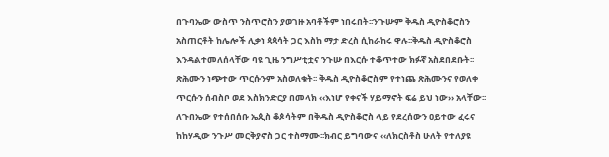በጉባኤው ውስጥ ንስጥሮስን ያወገዙ አባቶችም ነበሩበት፡፡ንጉሡም ቅዱስ ዲዮስቆሮስን አስጠርቶት ከሌሎች ሊቃነ ጳጳሳት ጋር እስከ ማታ ድረስ ሲከራከሩ ዋሉ፡፡ቅዱስ ዲዮስቆሮስ እንዳልተመለሰላቸው ባዩ ጊዜ ንግሥቲቷና ንጉሡ በእርሱ ተቆጥተው ክፉኛ አስደበደቡት፡፡ጽሕሙን ነጭተው ጥርሱንም አስወለቁት፡፡ ቅዱስ ዲዮስቆሮስም የተነጨ ጽሕሙንና የወለቀ ጥርሱን ሰብስቦ ወደ እስክንድርያ በመላክ ‹‹እነሆ የቀናች ሃይማኖት ፍሬ ይህ ነው›› አላቸው፡፡ለጉበኤው የተሰበሰቡ ኤጲስ ቆጶሳትም በቅዱስ ዲዮስቆሮስ ላይ የደረሰውን ዐይተው ፈሩና ከከሃዲው ንጉሥ መርቅያኖስ ጋር ተስማሙ፡፡ክብር ይግባውና ‹‹ለክርስቶስ ሁለት የተለያዩ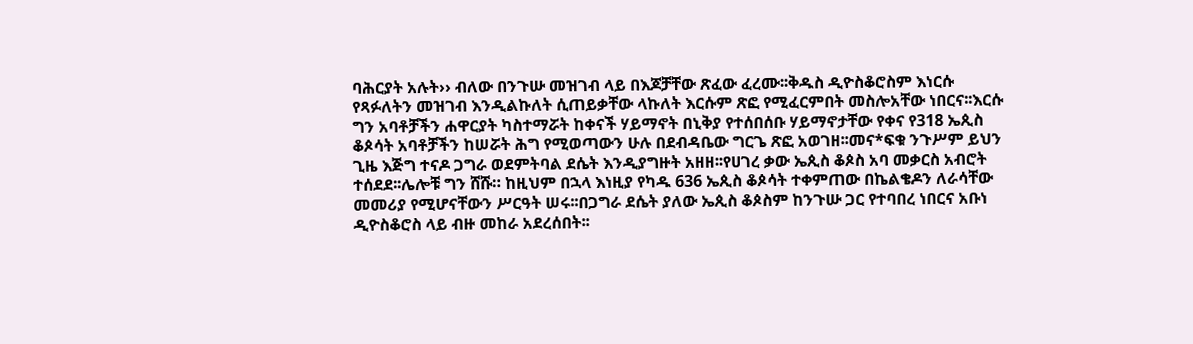ባሕርያት አሉት›› ብለው በንጉሡ መዝገብ ላይ በእጆቻቸው ጽፈው ፈረሙ፡፡ቅዱስ ዲዮስቆሮስም እነርሱ የጻፉለትን መዝገብ እንዲልኩለት ሲጠይቃቸው ላኩለት እርሱም ጽፎ የሚፈርምበት መስሎአቸው ነበርና፡፡እርሱ ግን አባቶቻችን ሐዋርያት ካስተማሯት ከቀናች ሃይማኖት በኒቅያ የተሰበሰቡ ሃይማኖታቸው የቀና የ318 ኤጲስ ቆጶሳት አባቶቻችን ከሠሯት ሕግ የሚወጣውን ሁሉ በደብዳቤው ግርጌ ጽፎ አወገዘ፡፡መና*ፍቁ ንጉሥም ይህን ጊዜ እጅግ ተናዶ ጋግራ ወደምትባል ደሴት እንዲያግዙት አዘዘ፡፡የሀገረ ቃው ኤጲስ ቆጶስ አባ መቃርስ አብሮት ተሰደደ፡፡ሌሎቹ ግን ሸሹ። ከዚህም በኋላ እነዚያ የካዱ 636 ኤጲስ ቆጶሳት ተቀምጠው በኬልቄዶን ለራሳቸው መመሪያ የሚሆናቸውን ሥርዓት ሠሩ፡፡በጋግራ ደሴት ያለው ኤጲስ ቆጶስም ከንጉሡ ጋር የተባበረ ነበርና አቡነ ዲዮስቆሮስ ላይ ብዙ መከራ አደረሰበት፡፡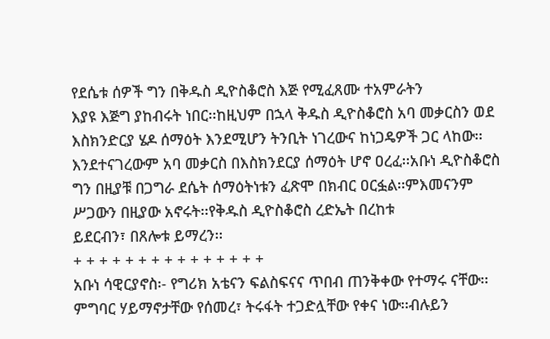የደሴቱ ሰዎች ግን በቅዱስ ዲዮስቆሮስ እጅ የሚፈጸሙ ተአምራትን
እያዩ እጅግ ያከብሩት ነበር፡፡ከዚህም በኋላ ቅዱስ ዲዮስቆሮስ አባ መቃርስን ወደ እስክንድርያ ሄዶ ሰማዕት እንደሚሆን ትንቢት ነገረውና ከነጋዴዎች ጋር ላከው፡፡እንደተናገረውም አባ መቃርስ በእስክንደርያ ሰማዕት ሆኖ ዐረፈ፡፡አቡነ ዲዮስቆሮስ ግን በዚያቹ በጋግራ ደሴት ሰማዕትነቱን ፈጽሞ በክብር ዐርፏል፡፡ምእመናንም ሥጋውን በዚያው አኖሩት፡፡የቅዱስ ዲዮስቆሮስ ረድኤት በረከቱ
ይደርብን፣ በጸሎቱ ይማረን፡፡
+ + + + + + + + + + + + + + +
አቡነ ሳዊርያኖስ፡- የግሪክ አቴናን ፍልስፍናና ጥበብ ጠንቅቀው የተማሩ ናቸው፡፡ምግባር ሃይማኖታቸው የሰመረ፣ ትሩፋት ተጋድሏቸው የቀና ነው፡፡ብሉይን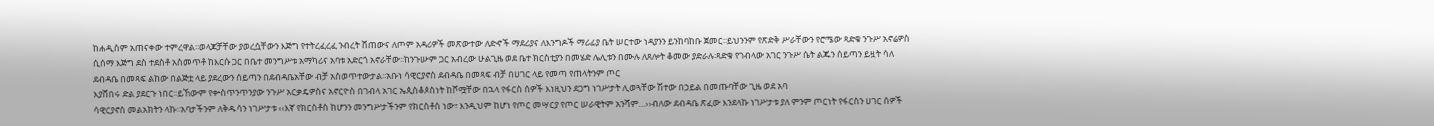ከሐዲስም አጠናቀው ተምረዋል፡፡ወላጆቻቸው ያወረሷቸውን እጅግ የተትረፈረፈ ንብረት ሸጠውና ለጦም አዳሪዎች መጽውተው ለድኆች ማደሪያና ለእንግዶች ማሪፊያ ቤት ሠርተው ነዳያንን ይንከባከቡ ጀመር፡፡ይህንንም የጽድቅ ሥራቸውን የሮሜው ጻድቁ ንጉሥ አኖሬዎስ ሲሰማ እጅግ ደስ ተደስቶ አስመጥቶ ከእርሱ ጋር በቤተ መንግሥቱ አማካሪና አባቱ አድርጎ አኖራቸው፡፡ከንጉሡም ጋር አብረው ሁልጊዜ ወደ ቤተ ክርስቲያን በመሄድ ሌሊቱን በሙሉ ለጸሎት ቆመው ያድራሉ፡ጻድቁ የገብላው አገር ንጉሥ ሴት ልጁን ሰይጣን ይዟት ሳለ ደብዳቤ በመጻፍ ልከው በልጅቷ ላይ ያደረውን ሰይጣን በደብዳቤአቸው ብቻ አስወጥተውታል፡፡አቡነ ሳዊርያኖስ ደብዳቤ በመጻፍ ብቻ በሀገር ላይ የመጣ የጠላትንም ጦር
እያሸበሩ ድል ያደርጉ ነበር፡፡ይኸውም የቍስጥንጥንያው ንጉሥ አርቃዴዎስና አኖርዮስ በገብላ አገር ኤጲስቆጶስነት ከሾሟቸው በኋላ የፋርስ ሰዎች እነዚህን ደጋግ ነገሥታት ሊወጓቸው ሽተው በኃይል በመጡባቸው ጊዜ ወደ አባ
ሳዊርያኖስ መልአክትን ላኩ፡፡አባታችንም ለቅዱሳን ነገሥታቱ ‹‹እኛ የክርስቶስ ከሆንን መንግሥታችንም የክርስቶስ ነው፣ እንዲህም ከሆነ የጦር መሣርያ የጦር ሠራዊትም አንሻም…››ብለው ደብዳቤ ጽፈው እንደላኩ ነገሥታቱ ያለ ምንም ጦርነት የፋርስን ሀገር ሰዎች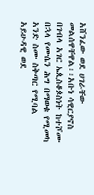አሸንፈው ወደ ሀገራቸው መልሰዋቸዋል፡፡አቡነ ሳዊርያኖስ በገብላ አገር ኤጲስቆጶስነት ከተሾሙ በኋላ የሙሴን ሕግ በማወቁ የሚመካ አንድ ስሙ ስቅጣር የሚባል አይሁዳዊ ወደ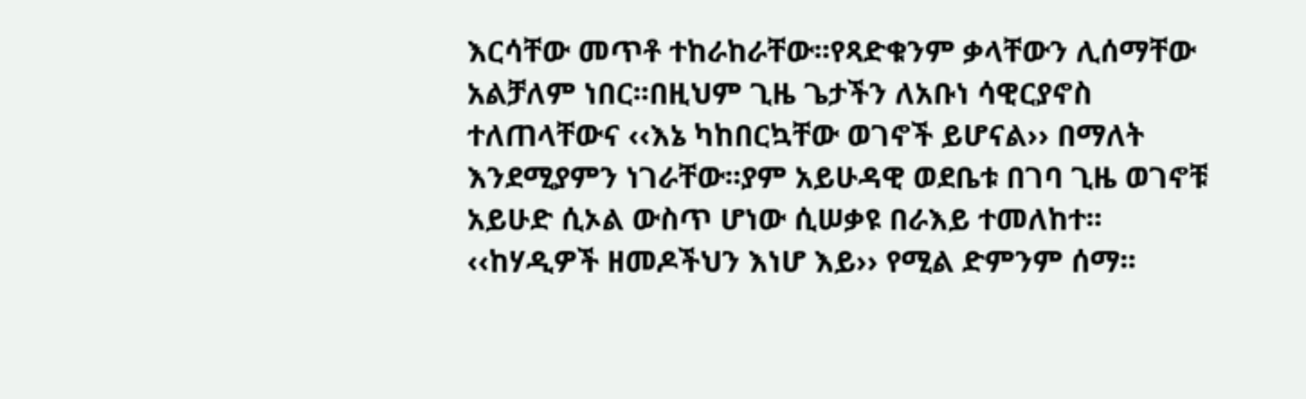እርሳቸው መጥቶ ተከራከራቸው፡፡የጻድቁንም ቃላቸውን ሊሰማቸው አልቻለም ነበር፡፡በዚህም ጊዜ ጌታችን ለአቡነ ሳዊርያኖስ ተለጠላቸውና ‹‹እኔ ካከበርኳቸው ወገኖች ይሆናል›› በማለት እንደሚያምን ነገራቸው፡፡ያም አይሁዳዊ ወደቤቱ በገባ ጊዜ ወገኖቹ አይሁድ ሲኦል ውስጥ ሆነው ሲሠቃዩ በራእይ ተመለከተ፡፡‹‹ከሃዲዎች ዘመዶችህን እነሆ እይ›› የሚል ድምንም ሰማ፡፡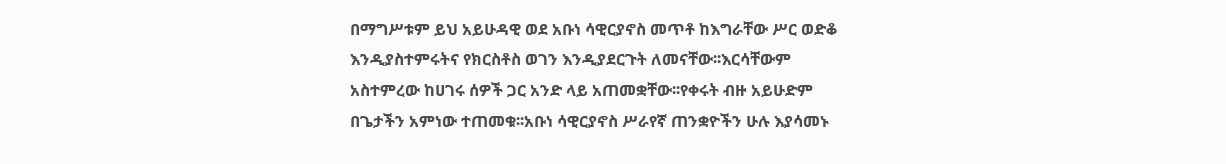በማግሥቱም ይህ አይሁዳዊ ወደ አቡነ ሳዊርያኖስ መጥቶ ከእግራቸው ሥር ወድቆ እንዲያስተምሩትና የክርስቶስ ወገን እንዲያደርጉት ለመናቸው፡፡እርሳቸውም አስተምረው ከሀገሩ ሰዎች ጋር አንድ ላይ አጠመቋቸው፡፡የቀሩት ብዙ አይሁድም በጌታችን አምነው ተጠመቁ፡፡አቡነ ሳዊርያኖስ ሥራየኛ ጠንቋዮችን ሁሉ እያሳመኑ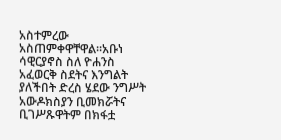አስተምረው አስጠምቀዋቸዋል፡፡አቡነ ሳዊርያኖስ ስለ ዮሐንስ አፈወርቅ ስደትና እንግልት ያለችበት ድረስ ሄደው ንግሥት አውዶክስያን ቢመክሯትና ቢገሥጹዋትም በክፋቷ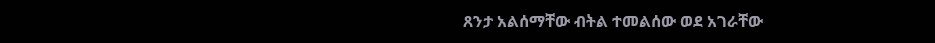ጸንታ አልሰማቸው ብትል ተመልሰው ወደ አገራቸው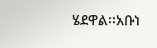ሄደዋል፡፡አቡነ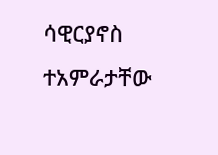ሳዊርያኖስ ተአምራታቸው